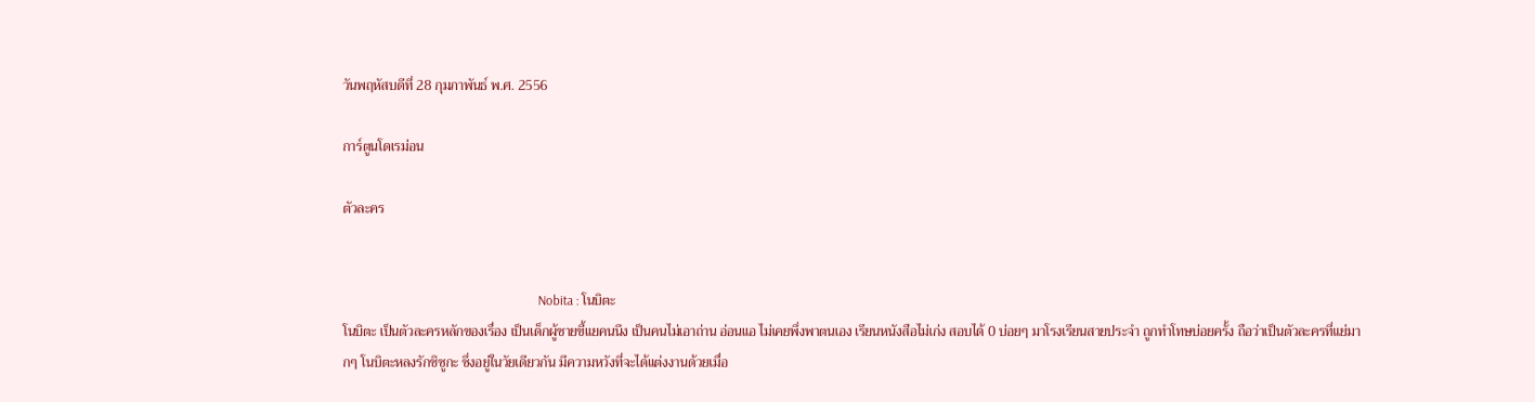วันพฤหัสบดีที่ 28 กุมภาพันธ์ พ.ศ. 2556

การ์ตูนโดเรม่อน

ตัวละคร


                                                                 Nobita : โนบิตะ
โนบิตะ เป็นตัวละครหลักของเรื่อง เป็นเด็กผู้ชายขี้แยคนนึง เป็นคนไม่เอาถ่าน อ่อนแอ ไม่เคยพึ่งพาตนเอง เรียนหนังสือไม่เก่ง สอบได้ 0 บ่อยๆ มาโรงเรียนสายประจำ ถูกทำโทษบ่อยครั้ง ถือว่าเป็นตัวละครที่แย่มากๆ โนบิตะหลงรักชิซูกะ ซึ่งอยู่ในวัยเดียวกัน มีความหวังที่จะได้แต่งงานด้วยเมื่อ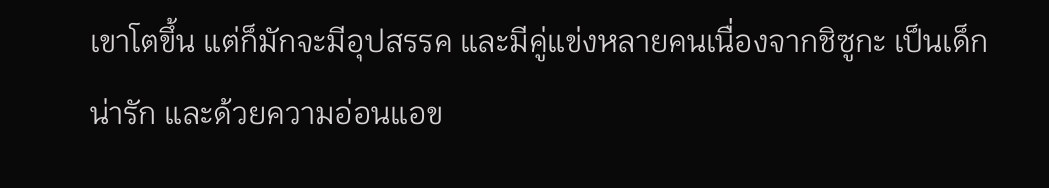เขาโตขึ้น แต่ก็มักจะมีอุปสรรค และมีคู่แข่งหลายคนเนื่องจากชิซูกะ เป็นเด็กน่ารัก และด้วยความอ่อนแอข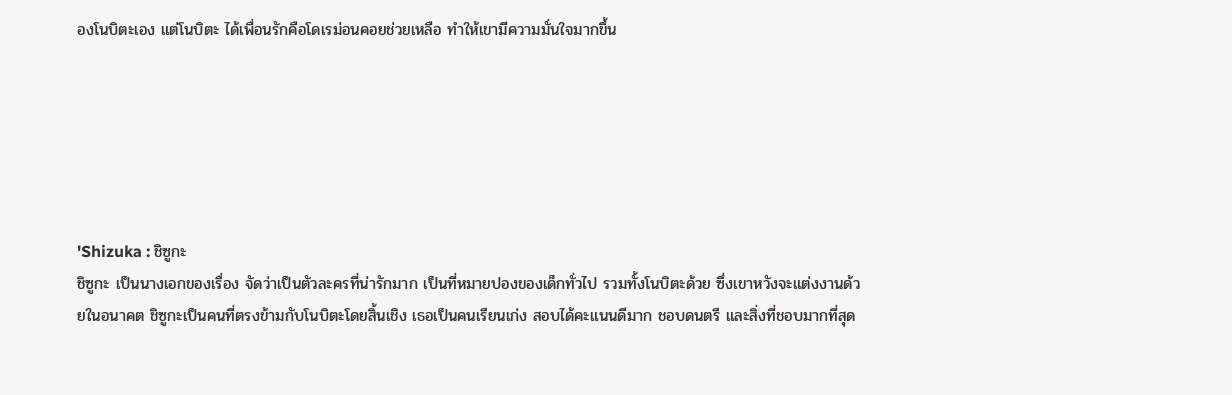องโนบิตะเอง แต่โนบิตะ ได้เพื่อนรักคือโดเรม่อนคอยช่วยเหลือ ทำให้เขามีความมั่นใจมากขึ้น






'Shizuka : ชิซูกะ
ชิซูกะ เป็นนางเอกของเรื่อง จัดว่าเป็นตัวละครที่น่ารักมาก เป็นที่หมายปองของเด็กทั่วไป รวมทั้งโนบิตะด้วย ซึ่งเขาหวังจะแต่งงานด้วยในอนาคต ชิซูกะเป็นคนที่ตรงข้ามกับโนบิตะโดยสิ้นเชิง เธอเป็นคนเรียนเก่ง สอบได้คะแนนดีมาก ชอบดนตรี และสิ่งที่ชอบมากที่สุด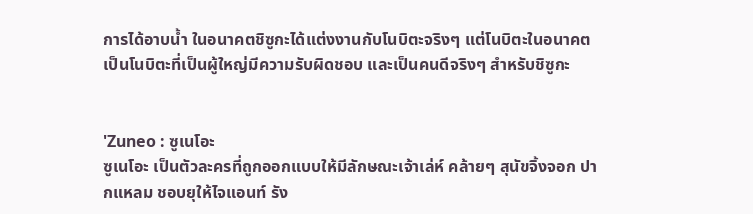การได้อาบน้ำ ในอนาคตชิซูกะได้แต่งงานกับโนบิตะจริงๆ แต่โนบิตะในอนาคต เป็นโนบิตะที่เป็นผู้ใหญ่มีความรับผิดชอบ และเป็นคนดีจริงๆ สำหรับชิซูกะ


'Zuneo : ซูเนโอะ
ซูเนโอะ เป็นตัวละครที่ถูกออกแบบให้มีลักษณะเจ้าเล่ห์ คล้ายๆ สุนัขจิ้งจอก ปากแหลม ชอบยุให้ไจแอนท์ รัง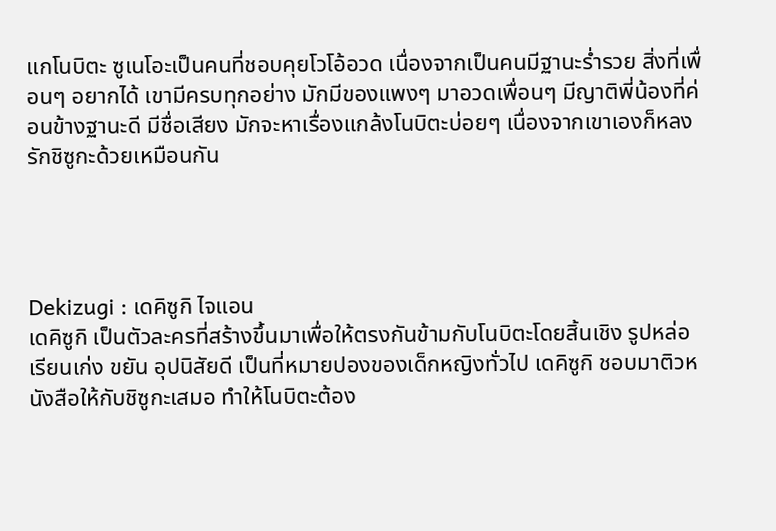แกโนบิตะ ซูเนโอะเป็นคนที่ชอบคุยโวโอ้อวด เนื่องจากเป็นคนมีฐานะร่ำรวย สิ่งที่เพื่อนๆ อยากได้ เขามีครบทุกอย่าง มักมีของแพงๆ มาอวดเพื่อนๆ มีญาติพี่น้องที่ค่อนข้างฐานะดี มีชื่อเสียง มักจะหาเรื่องแกล้งโนบิตะบ่อยๆ เนื่องจากเขาเองก็หลงรักชิซูกะด้วยเหมือนกัน




Dekizugi : เดคิซูกิ ไจแอน
เดคิซูกิ เป็นตัวละครที่สร้างขึ้นมาเพื่อให้ตรงกันข้ามกับโนบิตะโดยสิ้นเชิง รูปหล่อ เรียนเก่ง ขยัน อุปนิสัยดี เป็นที่หมายปองของเด็กหญิงทั่วไป เดคิซูกิ ชอบมาติวหนังสือให้กับชิซูกะเสมอ ทำให้โนบิตะต้อง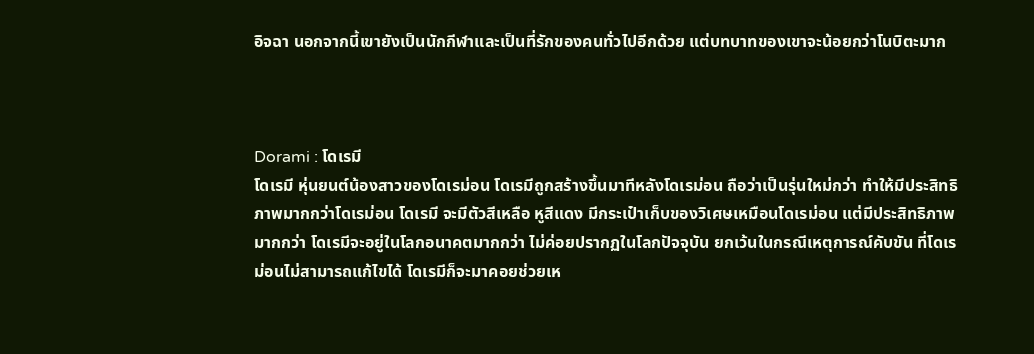อิจฉา นอกจากนี้เขายังเป็นนักกีฬาและเป็นที่รักของคนทั่วไปอีกด้วย แต่บทบาทของเขาจะน้อยกว่าโนบิตะมาก



Dorami : โดเรมี
โดเรมี หุ่นยนต์น้องสาวของโดเรม่อน โดเรมีถูกสร้างขึ้นมาทีหลังโดเรม่อน ถือว่าเป็นรุ่นใหม่กว่า ทำให้มีประสิทธิภาพมากกว่าโดเรม่อน โดเรมี จะมีตัวสีเหลือ หูสีแดง มีกระเป๋าเก็บของวิเศษเหมือนโดเรม่อน แต่มีประสิทธิภาพมากกว่า โดเรมีจะอยู่ในโลกอนาคตมากกว่า ไม่ค่อยปรากฏในโลกปัจจุบัน ยกเว้นในกรณีเหตุการณ์คับขัน ที่โดเรม่อนไม่สามารถแก้ไขได้ โดเรมีก็จะมาคอยช่วยเห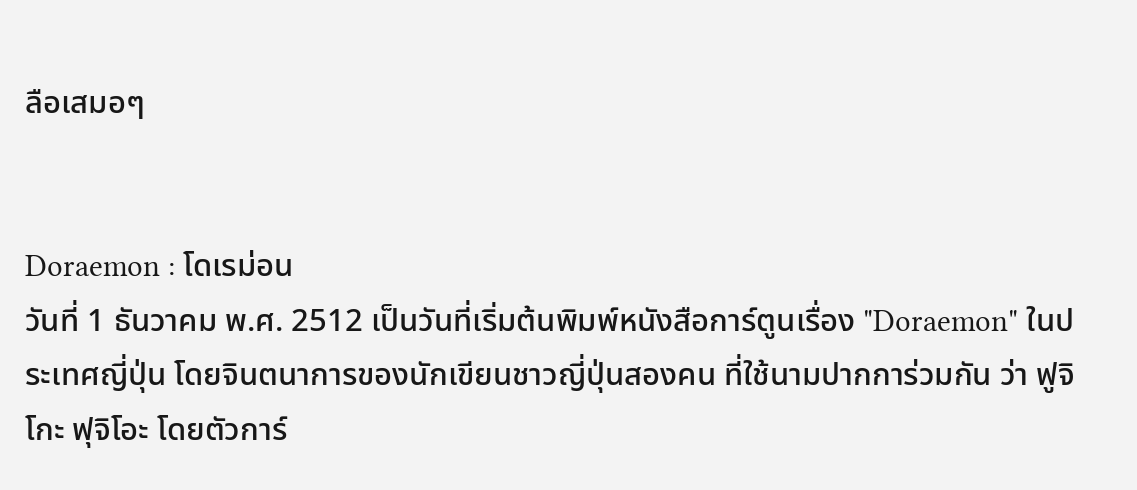ลือเสมอๆ


Doraemon : โดเรม่อน
วันที่ 1 ธันวาคม พ.ศ. 2512 เป็นวันที่เริ่มต้นพิมพ์หนังสือการ์ตูนเรื่อง "Doraemon" ในประเทศญี่ปุ่น โดยจินตนาการของนักเขียนชาวญี่ปุ่นสองคน ที่ใช้นามปากการ่วมกัน ว่า ฟูจิโกะ ฟุจิโอะ โดยตัวการ์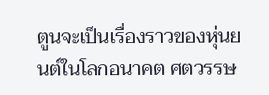ตูนจะเป็นเรื่องราวของหุ่นยนต์ในโลกอนาคต ศตวรรษ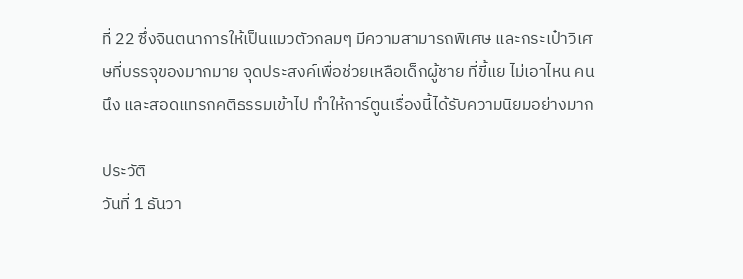ที่ 22 ซึ่งจินตนาการให้เป็นแมวตัวกลมๆ มีความสามารถพิเศษ และกระเป๋าวิเศษที่บรรจุของมากมาย จุดประสงค์เพื่อช่วยเหลือเด็กผู้ชาย ที่ขี้แย ไม่เอาไหน คนนึง และสอดแทรกคติธรรมเข้าไป ทำให้การ์ตูนเรื่องนี้ได้รับความนิยมอย่างมาก

ประวัติ
วันที่ 1 ธันวา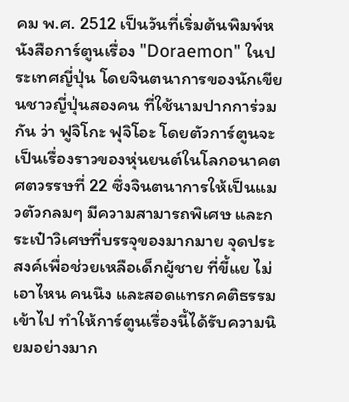คม พ.ศ. 2512 เป็นวันที่เริ่มต้นพิมพ์หนังสือการ์ตูนเรื่อง "Doraemon" ในประเทศญี่ปุ่น โดยจินตนาการของนักเขียนชาวญี่ปุ่นสองคน ที่ใช้นามปากการ่วมกัน ว่า ฟูจิโกะ ฟุจิโอะ โดยตัวการ์ตูนจะเป็นเรื่องราวของหุ่นยนต์ในโลกอนาคต ศตวรรษที่ 22 ซึ่งจินตนาการให้เป็นแมวตัวกลมๆ มีความสามารถพิเศษ และกระเป๋าวิเศษที่บรรจุของมากมาย จุดประสงค์เพื่อช่วยเหลือเด็กผู้ชาย ที่ขี้แย ไม่เอาไหน คนนึง และสอดแทรกคติธรรมเข้าไป ทำให้การ์ตูนเรื่องนี้ได้รับความนิยมอย่างมาก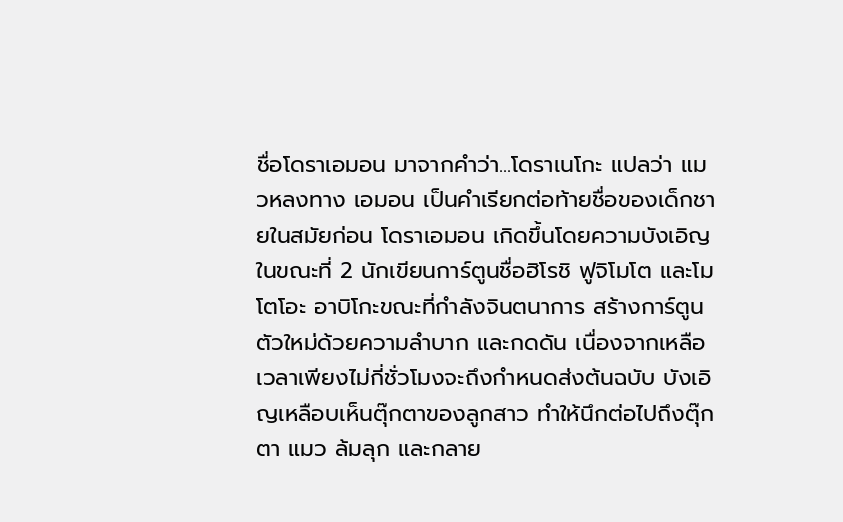ชื่อโดราเอมอน มาจากคำว่า...โดราเนโกะ แปลว่า แมวหลงทาง เอมอน เป็นคำเรียกต่อท้ายชื่อของเด็กชายในสมัยก่อน โดราเอมอน เกิดขึ้นโดยความบังเอิญในขณะที่ 2 นักเขียนการ์ตูนชื่อฮิโรชิ ฟูจิโมโต และโมโตโอะ อาบิโกะขณะที่กำลังจินตนาการ สร้างการ์ตูนตัวใหม่ด้วยความลำบาก และกดดัน เนื่องจากเหลือเวลาเพียงไม่กี่ชั่วโมงจะถึงกำหนดส่งต้นฉบับ บังเอิญเหลือบเห็นตุ๊กตาของลูกสาว ทำให้นึกต่อไปถึงตุ๊กตา แมว ล้มลุก และกลาย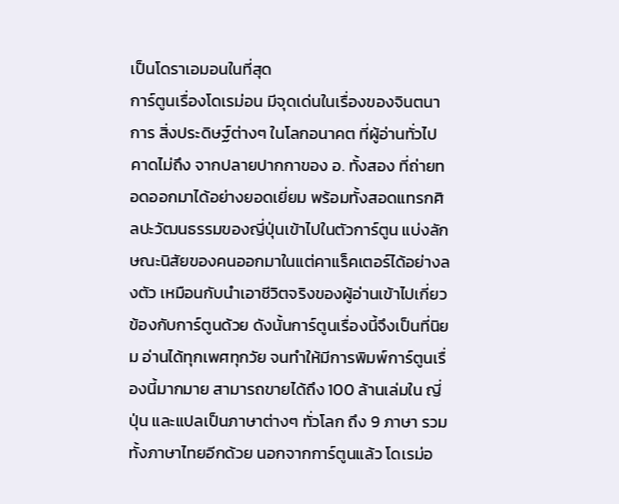เป็นโดราเอมอนในที่สุด
การ์ตูนเรื่องโดเรม่อน มีจุดเด่นในเรื่องของจินตนาการ สิ่งประดิษฐ์ต่างๆ ในโลกอนาคต ที่ผู้อ่านทั่วไปคาดไม่ถึง จากปลายปากกาของ อ. ทั้งสอง ที่ถ่ายทอดออกมาได้อย่างยอดเยี่ยม พร้อมทั้งสอดแทรกศิลปะวัฒนธรรมของญี่ปุ่นเข้าไปในตัวการ์ตูน แบ่งลักษณะนิสัยของคนออกมาในแต่คาแร็คเตอร์ได้อย่างลงตัว เหมือนกับนำเอาชีวิตจริงของผู้อ่านเข้าไปเกี่ยวข้องกับการ์ตูนด้วย ดังนั้นการ์ตูนเรื่องนี้จึงเป็นที่นิยม อ่านได้ทุกเพศทุกวัย จนทำให้มีการพิมพ์การ์ตูนเรื่องนี้มากมาย สามารถขายได้ถึง 100 ล้านเล่มใน ญี่ปุ่น และแปลเป็นภาษาต่างๆ ทั่วโลก ถึง 9 ภาษา รวมทั้งภาษาไทยอีกด้วย นอกจากการ์ตูนแล้ว โดเรม่อ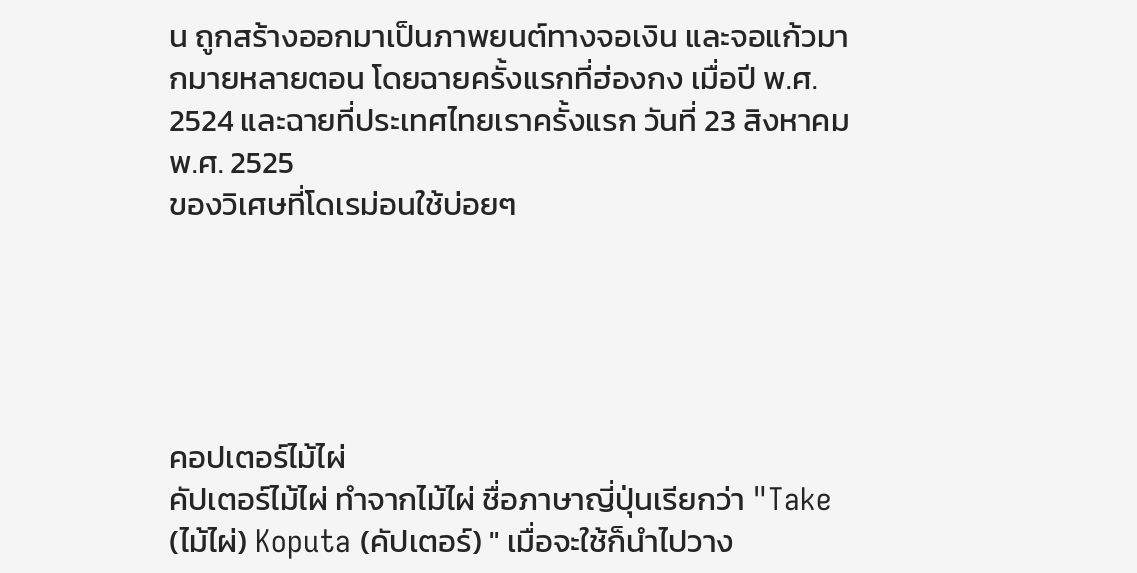น ถูกสร้างออกมาเป็นภาพยนต์ทางจอเงิน และจอแก้วมากมายหลายตอน โดยฉายครั้งแรกที่ฮ่องกง เมื่อปี พ.ศ. 2524 และฉายที่ประเทศไทยเราครั้งแรก วันที่ 23 สิงหาคม พ.ศ. 2525
ของวิเศษที่โดเรม่อนใช้บ่อยๆ





คอปเตอร์ไม้ไผ่
คัปเตอร์ไม้ไผ่ ทำจากไม้ไผ่ ชื่อภาษาญี่ปุ่นเรียกว่า "Take (ไม้ไผ่) Koputa (คัปเตอร์) " เมื่อจะใช้ก็นำไปวาง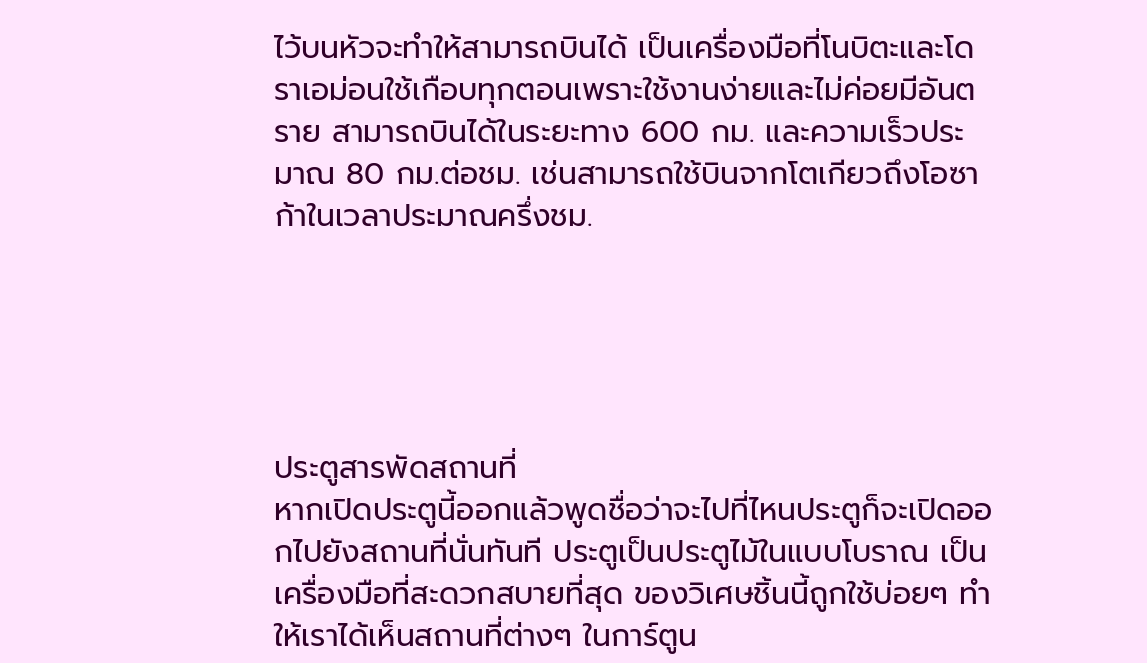ไว้บนหัวจะทำให้สามารถบินได้ เป็นเครื่องมือที่โนบิตะและโดราเอม่อนใช้เกือบทุกตอนเพราะใช้งานง่ายและไม่ค่อยมีอันตราย สามารถบินได้ในระยะทาง 600 กม. และความเร็วประมาณ 80 กม.ต่อชม. เช่นสามารถใช้บินจากโตเกียวถึงโอซาก้าในเวลาประมาณครึ่งชม.





ประตูสารพัดสถานที่
หากเปิดประตูนี้ออกแล้วพูดชื่อว่าจะไปที่ไหนประตูก็จะเปิดออกไปยังสถานที่นั่นทันที ประตูเป็นประตูไม้ในแบบโบราณ เป็นเครื่องมือที่สะดวกสบายที่สุด ของวิเศษชิ้นนี้ถูกใช้บ่อยๆ ทำให้เราได้เห็นสถานที่ต่างๆ ในการ์ตูน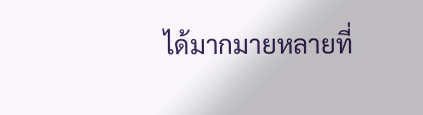ได้มากมายหลายที่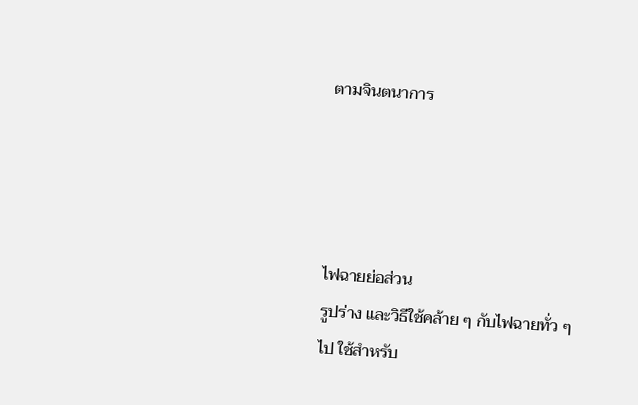ตามจินตนาการ




ไฟฉายย่อส่วน
รูปร่าง และวิธีใช้คล้าย ๆ กับไฟฉายทั่ว ๆ ไป ใช้สำหรับ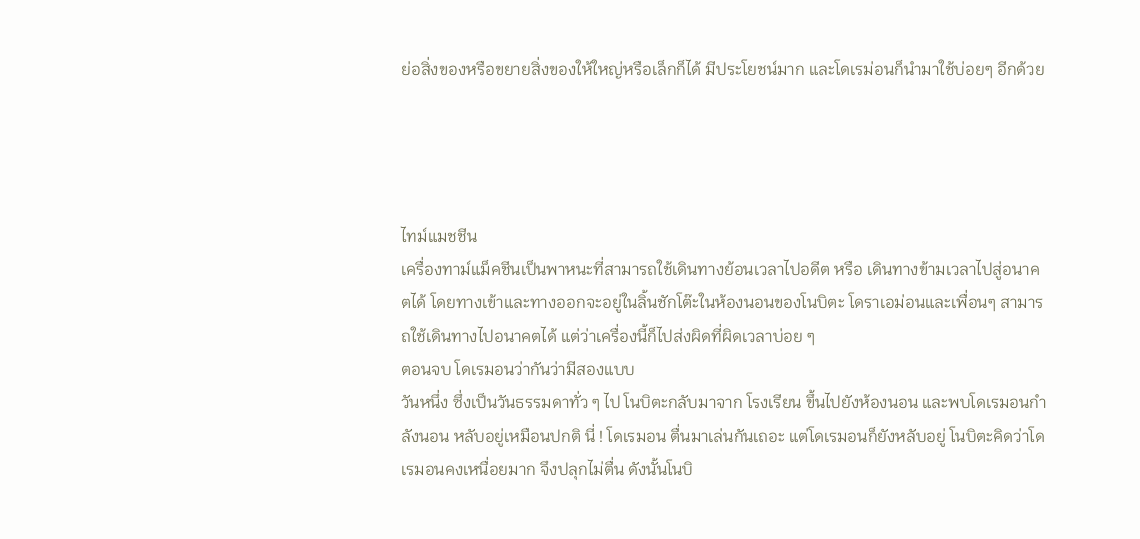ย่อสิ่งของหรือขยายสิ่งของให้ใหญ่หรือเล็กก็ได้ มีประโยชน์มาก และโดเรม่อนก็นำมาใช้บ่อยๆ อีกด้วย




ไทม์แมชชีน
เครื่องทาม์แม็คชีนเป็นพาหนะที่สามารถใช้เดินทางย้อนเวลาไปอดีต หรือ เดินทางข้ามเวลาไปสู่อนาคตได้ โดยทางเข้าและทางออกจะอยู่ในลิ้นชักโต๊ะในห้องนอนของโนบิตะ โดราเอม่อนและเพื่อนๆ สามารถใช้เดินทางไปอนาคตได้ แต่ว่าเครื่องนี้ก็ไปส่งผิดที่ผิดเวลาบ่อย ๆ
ตอนจบ โดเรมอนว่ากันว่ามีสองแบบ
วันหนึ่ง ซึ่งเป็นวันธรรมดาทั่ว ๆ ไป โนบิตะกลับมาจาก โรงเรียน ขึ้นไปยังห้องนอน และพบโดเรมอนกำลังนอน หลับอยู่เหมือนปกติ นี่ ! โดเรมอน ตื่นมาเล่นกันเถอะ แต่โดเรมอนก็ยังหลับอยู่ โนบิตะคิดว่าโดเรมอนคงเหนื่อยมาก จึงปลุกไม่ตื่น ดังนั้นโนบิ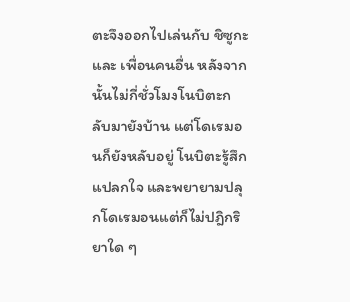ตะจึงออกไปเล่นกับ ชิซูกะ และ เพื่อนคนอื่น หลังจากนั้นไม่กี่ชั่วโมงโนบิตะกลับมายังบ้าน แต่โดเรมอนก็ยังหลับอยู่ โนบิตะรู้สึกแปลกใจ และพยายามปลุกโดเรมอนแต่ก็ไม่ปฎิกริยาใด ๆ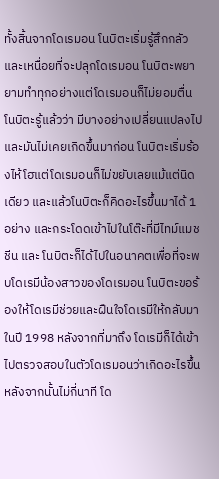ทั้งสิ้นจากโดเรมอน โนบิตะเริ่มรู้สึกกลัวและเหนื่อยที่จะปลุกโดเรมอน โนบิตะพยายามทำทุกอย่างแต่โดเรมอนก็ไม่ยอมตื่น โนบิตะรู้แล้วว่า มีบางอย่างเปลี่ยนแปลงไปและมันไม่เคยเกิดขึ้นมาก่อน โนบิตะเริ่มร้องไห้โฮแต่โดเรมอนก็ไม่ขยับเลยแม้แต่นิดเดียว และแล้วโนบิตะก็คิดอะไรขึ้นมาได้ 1 อย่าง และกระโดดเข้าไปในโต๊ะที่มีไทม์แมชชีน และ โนบิตะก็ได้ไปในอนาคตเพื่อที่จะพบโดเรมีน้องสาวของโดเรมอน โนบิตะขอร้องให้โดเรมีช่วยและฝืนใจโดเรมีให้กลับมาในปี 1998 หลังจากที่มาถึง โดเรมีก็ได้เข้าไปตรวจสอบในตัวโดเรมอนว่าเกิดอะไรขึ้นหลังจากนั้นไม่กี่นาที โด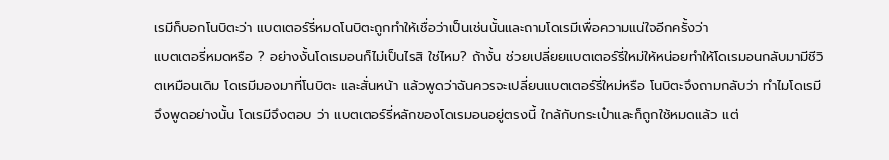เรมีก็บอกโนบิตะว่า แบตเตอร์รี่หมดโนบิตะถูกทำให้เชื่อว่าเป็นเช่นนั้นและถามโดเรมีเพื่อความแน่ใจอีกครั้งว่า
แบตเตอรี่หมดหรือ ? อย่างงั้นโดเรมอนก็ไม่เป็นไรสิ ใช่ไหม? ถ้างั้น ช่วยเปลี่ยยแบตเตอร์รี่ใหม่ให้หน่อยทำให้โดเรมอนกลับมามีชีวิตเหมือนเดิม โดเรมีมองมาที่โนบิตะ และสั่นหน้า แล้วพูดว่าฉันควรจะเปลี่ยนแบตเตอร์รี่ใหม่หรือ โนบิตะจึงถามกลับว่า ทำไมโดเรมีจึงพูดอย่างนั้น โดเรมีจึงตอบ ว่า แบตเตอร์รี่หลักของโดเรมอนอยู่ตรงนี้ ใกล้กับกระเป๋าและก็ถูกใช้หมดแล้ว แต่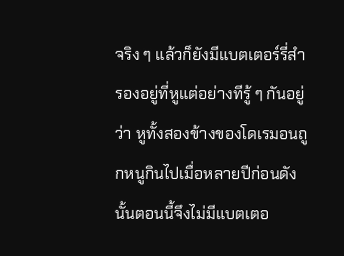จริง ๆ แล้วก็ยังมีแบตเตอร์รี่สำรองอยู่ที่หูแต่อย่างทีรู้ ๆ กันอยู่ว่า หูทั้งสองข้างของโดเรมอนถูกหนูกินไปเมื่อหลายปีก่อนดังนั้นตอนนี้จึงไม่มีแบตเตอ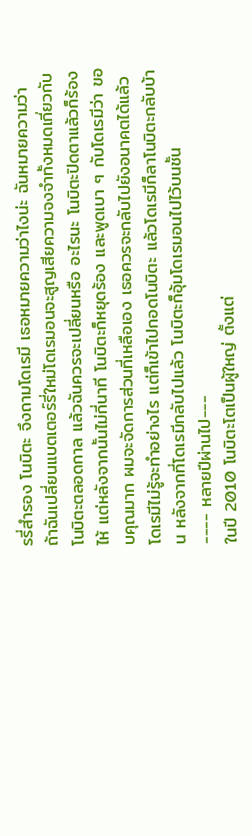รรี่สำรอง โนบิตะ จึงถามโดเรมี เธอหมายความว่าไงน่ะ ฉันหมายความว่า ถ้าฉันเปลี่ยนแบตเตอร์รี่ใหม่โดเรมอนจะสูญเสียความจงจำทั้งหมดเกี่ยวกับโนบิตะตลอดกาล แล้วฉันควรจะเปลี่ยนหรือ อะไรนะ โนบิตะปิดตาแล้วก็ร้องไห้ แต่หลังจากนั้นไม่กี่นาที โนบิตะก็หยุดร้อง และพูดเบา ๆ กับโดเรมีว่า ขอบคุณมาก ผมจะจัดการส่วนที่เหลือเอง เธอควรจะกลับไปยังอนาคตได้แล้วโดเรมีไม่รู้จะทำอย่างไร แต่ก็เข้าไปกอดโนบิตะ แล้วโดเรมีก็ลาโนบิตะกลับบ้าน หลังจากที่โดเรมีกลับไปแล้ว โนบิตะก็อุ้มโดเรมอนไปไว้บนชั้น
---- หลายปีผ่านไป---
ในปี 2010 โนบิตะโตเป็นผู้ใหญ่ ตั้งแต่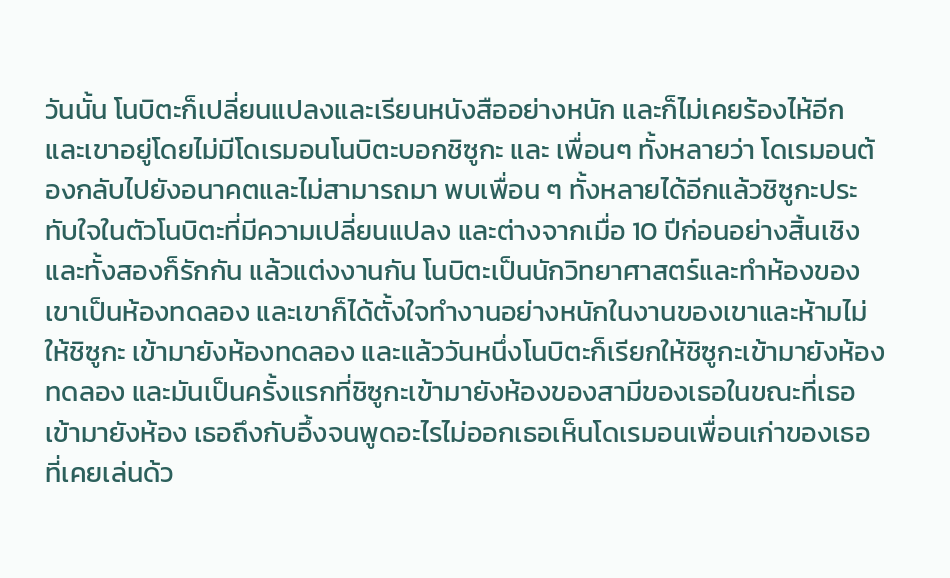วันนั้น โนบิตะก็เปลี่ยนแปลงและเรียนหนังสืออย่างหนัก และก็ไม่เคยร้องไห้อีก และเขาอยู่โดยไม่มีโดเรมอนโนบิตะบอกชิซูกะ และ เพื่อนๆ ทั้งหลายว่า โดเรมอนต้องกลับไปยังอนาคตและไม่สามารถมา พบเพื่อน ๆ ทั้งหลายได้อีกแล้วชิซูกะประทับใจในตัวโนบิตะที่มีความเปลี่ยนแปลง และต่างจากเมื่อ 10 ปีก่อนอย่างสิ้นเชิงและทั้งสองก็รักกัน แล้วแต่งงานกัน โนบิตะเป็นนักวิทยาศาสตร์และทำห้องของเขาเป็นห้องทดลอง และเขาก็ได้ตั้งใจทำงานอย่างหนักในงานของเขาและห้ามไม่ให้ชิซูกะ เข้ามายังห้องทดลอง และแล้ววันหนึ่งโนบิตะก็เรียกให้ชิซูกะเข้ามายังห้องทดลอง และมันเป็นครั้งแรกที่ชิซูกะเข้ามายังห้องของสามีของเธอในขณะที่เธอเข้ามายังห้อง เธอถึงกับอึ้งจนพูดอะไรไม่ออกเธอเห็นโดเรมอนเพื่อนเก่าของเธอที่เคยเล่นด้ว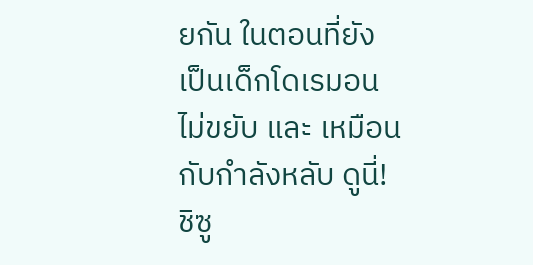ยกัน ในตอนที่ยังเป็นเด็กโดเรมอนไม่ขยับ และ เหมือนกับกำลังหลับ ดูนี่! ชิซู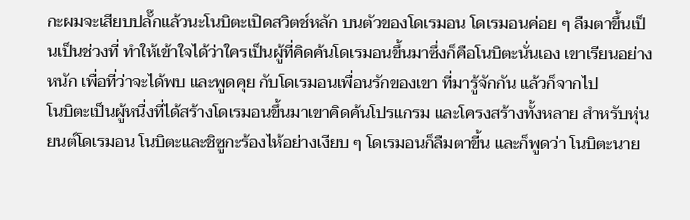กะผมจะเสียบปลั๊กแล้วนะโนบิตะเปิดสวิตช์หลัก บนตัวของโดเรมอน โดเรมอนค่อย ๆ ลืมตาขึ้นเป็นเป็นช่วงที่ ทำให้เข้าใจได้ว่าใครเป็นผู้ที่คิดค้นโดเรมอนขึ้นมาซึ่งก็คือโนบิตะนั่นเอง เขาเรียนอย่างหนัก เพื่อที่ว่าจะได้พบ และพูดคุย กับโดเรมอนเพื่อนรักของเขา ที่มารู้จักกัน แล้วก็จากไป
โนบิตะเป็นผู้หนื่งที่ได้สร้างโดเรมอนขึ้นมาเขาคิดค้นโปรแกรม และโครงสร้างทั้งหลาย สำหรับหุ่นยนต์โดเรมอน โนบิตะและชิซูกะร้องไห้อย่างเงียบ ๆ โดเรมอนก็ลืมตาขี้น และก็พูดว่า โนบิตะนาย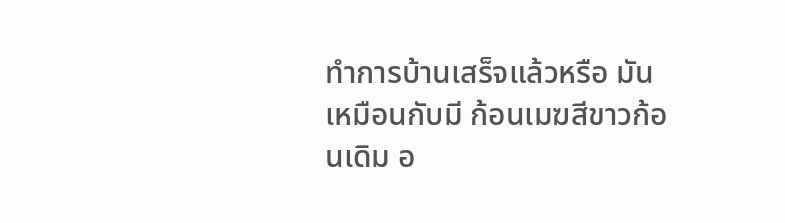ทำการบ้านเสร็จแล้วหรือ มันเหมือนกับมี ก้อนเมฆสีขาวก้อนเดิม อ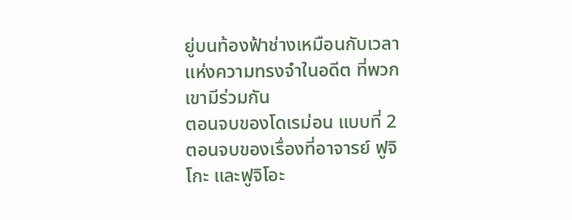ยู่บนท้องฟ้าช่างเหมือนกับเวลาแห่งความทรงจำในอดีต ที่พวกเขามีร่วมกัน
ตอนจบของโดเรม่อน แบบที่ 2
ตอนจบของเรื่องที่อาจารย์ ฟูจิโกะ และฟูจิโอะ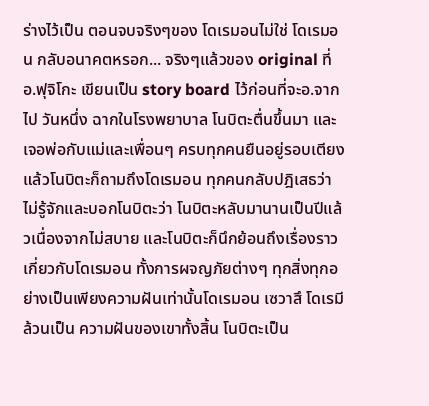ร่างไว้เป็น ตอนจบจริงๆของ โดเรมอนไม่ใช่ โดเรมอน กลับอนาคตหรอก... จริงๆแล้วของ original ที่ อ.ฟุจิโกะ เขียนเป็น story board ไว้ก่อนที่จะอ.จากไป วันหนึ่ง ฉากในโรงพยาบาล โนบิตะตื่นขึ้นมา และเจอพ่อกับแม่และเพื่อนๆ ครบทุกคนยืนอยู่รอบเตียง แล้วโนบิตะก็ถามถึงโดเรมอน ทุกคนกลับปฎิเสธว่า ไม่รู้จักและบอกโนบิตะว่า โนบิตะหลับมานานเป็นปีแล้วเนื่องจากไม่สบาย และโนบิตะก็นึกย้อนถึงเรื่องราวเกี่ยวกับโดเรมอน ทั้งการผจญภัยต่างๆ ทุกสิ่งทุกอย่างเป็นเพียงความฝันเท่านั้นโดเรมอน เซวาสึ โดเรมี ล้วนเป็น ความฝันของเขาทั้งสิ้น โนบิตะเป็น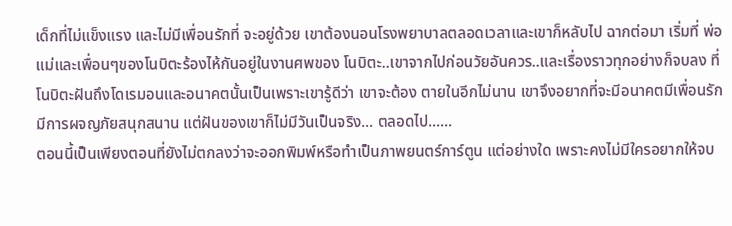เด็กที่ไม่แข็งแรง และไม่มีเพื่อนรักที่ จะอยู่ด้วย เขาต้องนอนโรงพยาบาลตลอดเวลาและเขาก็หลับไป ฉากต่อมา เริ่มที่ พ่อแม่และเพื่อนๆของโนบิตะร้องไห้กันอยู่ในงานศพของ โนบิตะ..เขาจากไปก่อนวัยอันควร..และเรื่องราวทุกอย่างก็จบลง ที่โนบิตะฝันถึงโดเรมอนและอนาคตนั้นเป็นเพราะเขารู้ดีว่า เขาจะต้อง ตายในอีกไม่นาน เขาจึงอยากที่จะมีอนาคตมีเพื่อนรัก มีการผจญภัยสนุกสนาน แต่ฝันของเขาก็ไม่มีวันเป็นจริง... ตลอดไป......
ตอนนี้เป็นเพียงตอนที่ยังไม่ตกลงว่าจะออกพิมพ์หรือทำเป็นภาพยนตร์การ์ตูน แต่อย่างใด เพราะคงไม่มีใครอยากให้จบ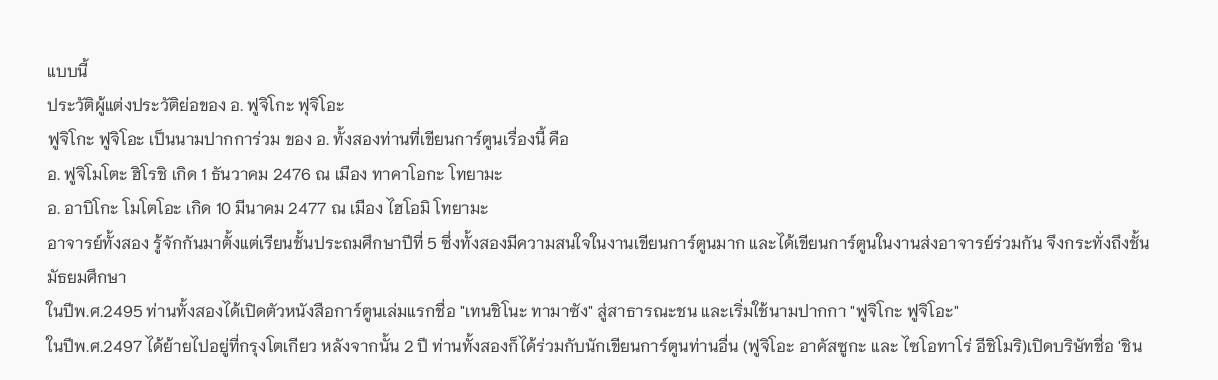แบบนี้
ประวัติผู้แต่งประวัติย่อของ อ. ฟูจิโกะ ฟุจิโอะ
ฟูจิโกะ ฟูจิโอะ เป็นนามปากการ่วม ของ อ. ทั้งสองท่านที่เขียนการ์ตูนเรื่องนี้ คือ
อ. ฟูจิโมโตะ ฮิโรชิ เกิด 1 ธันวาคม 2476 ณ เมือง ทาคาโอกะ โทยามะ
อ. อาบิโกะ โมโตโอะ เกิด 10 มีนาคม 2477 ณ เมือง ไฮโอมิ โทยามะ
อาจารย์ทั้งสอง รู้จักกันมาตั้งแต่เรียนชั้นประถมศึกษาปีที่ 5 ซึ่งทั้งสองมีความสนใจในงานเขียนการ์ตูนมาก และได้เขียนการ์ตูนในงานส่งอาจารย์ร่วมกัน จึงกระทั่งถึงชั้นมัธยมศึกษา
ในปีพ.ศ.2495 ท่านทั้งสองได้เปิดตัวหนังสือการ์ตูนเล่มแรกชื่อ "เทนชิโนะ ทามาซัง" สู่สาธารณะชน และเริ่มใช้นามปากกา "ฟูจิโกะ ฟูจิโอะ"
ในปีพ.ศ.2497 ได้ย้ายไปอยู่ที่กรุงโตเกียว หลังจากนั้น 2 ปี ท่านทั้งสองก็ได้ร่วมกับนักเขียนการ์ตูนท่านอื่น (ฟูจิโอะ อาคัสซูกะ และ ไซโอทาโร่ อีชิโมริ)เปิดบริษัทชื่อ 'ชิน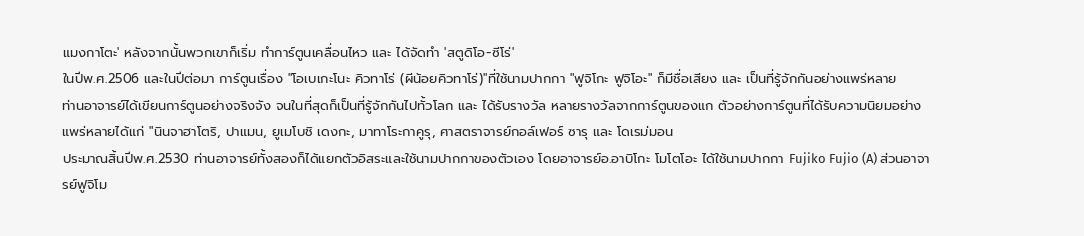แมงกาโตะ' หลังจากนั้นพวกเขาก็เริ่ม ทำการ์ตูนเคลื่อนไหว และ ได้จัดทำ 'สตูดิโอ-ซีโร่'
ในปีพ.ศ.2506 และในปีต่อมา การ์ตูนเรื่อง "โอเบเกะโนะ คิวทาโร่ (ผีน้อยคิวทาโร่)"ที่ใช้นามปากกา "ฟูจิโกะ ฟูจิโอะ" ก็มีชื่อเสียง และ เป็นที่รู้จักกันอย่างแพร่หลาย
ท่านอาจารย์ได้เขียนการ์ตูนอย่างจริงจัง จนในที่สุดก็เป็นที่รู้จักกันไปทั้วโลก และ ได้รับรางวัล หลายรางวัลจากการ์ตูนของแก ตัวอย่างการ์ตูนที่ได้รับความนิยมอย่างแพร่หลายได้แก่ "นินจาฮาโตริ, ปาแมน, ยูเมโบชิ เดงกะ, มาทาโระกาคูรุ, ศาสตราจารย์กอล์เฟอร์ ซารุ และ โดเรม่มอน
ประมาณสิ้นปีพ.ศ.2530 ท่านอาจารย์ทั้งสองก็ได้แยกตัวอิสระและใช้นามปากกาของตัวเอง โดยอาจารย์อ.อาบิโกะ โมโตโอะ ได้ใช้นามปากกา Fujiko Fujio (A) ส่วนอาจารย์ฟูจิโม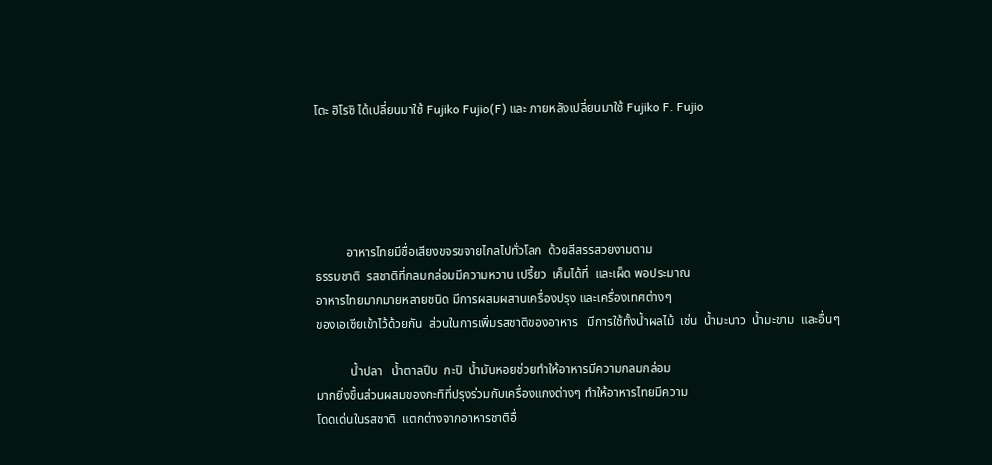โตะ ฮิโรชิ ได้เปลี่ยนมาใช้ Fujiko Fujio(F) และ ภายหลังเปลี่ยนมาใช้ Fujiko F. Fujio





          อาหารไทยมีชื่อเสียงขจรขจายไกลไปทั่วโลก  ด้วยสีสรรสวยงามตาม
ธรรมชาติ  รสชาติที่กลมกล่อมมีความหวาน เปรี้ยว  เค็มได้ที่  และเผ็ด พอประมาณ
อาหารไทยมากมายหลายชนิด มีการผสมผสานเครื่องปรุง และเครื่องเทศต่างๆ
ของเอเชียเข้าไว้ด้วยกัน  ส่วนในการเพิ่มรสชาติของอาหาร   มีการใช้ทั้งน้ำผลไม้  เช่น  น้ำมะนาว  น้ำมะขาม  และอื่นๆ

           น้ำปลา   น้ำตาลปีบ  กะปิ  น้ำมันหอยช่วยทำให้อาหารมีความกลมกล่อม
มากยิ่งขึ้นส่วนผสมของกะทิที่ปรุงร่วมกับเครื่องแกงต่างๆ ทำให้อาหารไทยมีความ
โดดเด่นในรสชาติ  แตกต่างจากอาหารชาติอื่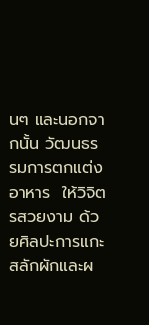นๆ และนอกจากนั้น วัฒนธรรมการตกแต่ง
อาหาร  ให้วิจิตรสวยงาม ด้วยศิลปะการแกะสลักผักและผ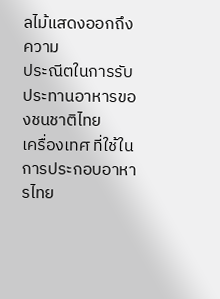ลไม้แสดงออกถึงความ
ประณีตในการรับประทานอาหารของชนชาติไทย
เครื่องเทศ ที่ใช้ในการประกอบอาหารไทย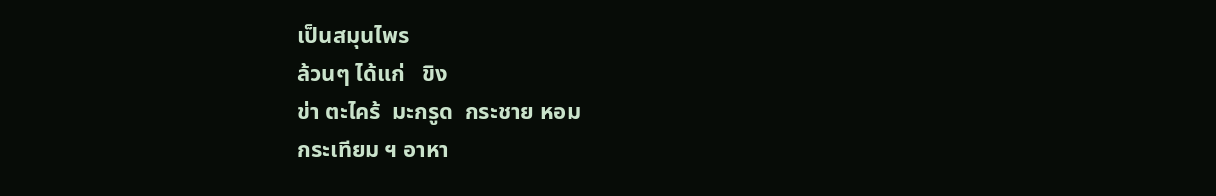เป็นสมุนไพร
ล้วนๆ ได้แก่   ขิง
ข่า ตะไคร้  มะกรูด  กระชาย หอม
กระเทียม ฯ อาหา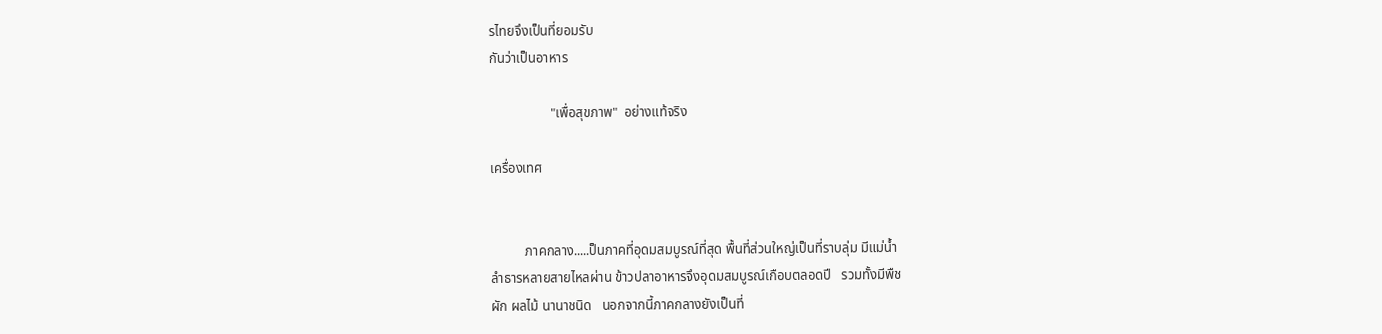รไทยจึงเป็นที่ยอมรับ
กันว่าเป็นอาหาร

                  "เพื่อสุขภาพ"  อย่างแท้จริง

เครื่องเทศ


          ภาคกลาง.....ป็นภาคที่อุดมสมบูรณ์ที่สุด พื้นที่ส่วนใหญ่เป็นที่ราบลุ่ม มีแม่น้ำ
ลำธารหลายสายไหลผ่าน ข้าวปลาอาหารจึงอุดมสมบูรณ์เกือบตลอดปี   รวมทั้งมีพืช
ผัก ผลไม้ นานาชนิด   นอกจากนี้ภาคกลางยังเป็นที่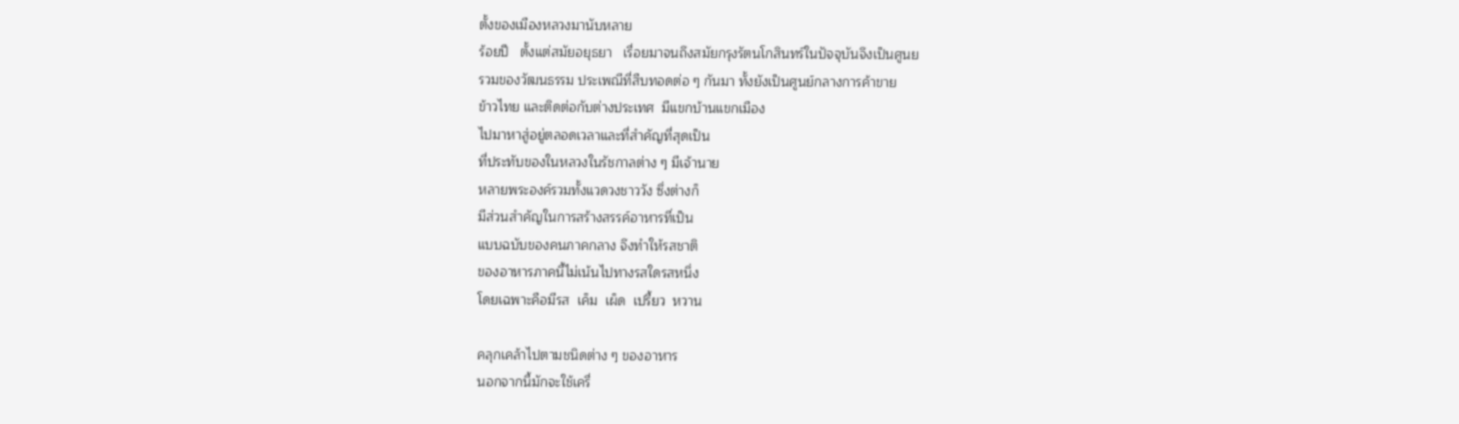ตั้งของเมืองหลวงมานับหลาย
ร้อยปี   ตั้งแต่สมัยอยุธยา   เรื่อยมาจนถึงสมัยกรุงรัตนโกสินทร์ในปัจจุบันจึงเป็นศูนย
รวมของวัฒนธรรม ประเพณีที่สืบทอดต่อ ๆ กันมา ทั้งยังเป็นศูนย์กลางการค้าขาย
ข้าวไทย และติดต่อกับต่างประเทศ  มีแขกบ้านแขกเมือง
ไปมาหาสู่อยู่ตลอดเวลาและที่สำคัญที่สุดเป็น
ที่ประทับของในหลวงในรัชกาลต่าง ๆ มีเจ้านาย
หลายพระองค์รวมทั้งแวดวงชาววัง ซึ่งต่างก็
มีส่วนสำคัญในการสร้างสรรค์อาหารที่เป็น
แบบฉบับของคนภาคกลาง จึงทำให้รสชาติ
ของอาหารภาคนี้ไม่เน้นไปทางรสใดรสหนึ่ง
โดยเฉพาะคือมีรส  เค็ม  เผ็ด  เปรี้ยว  หวาน

คลุกเคล้าไปตามชนิดต่าง ๆ ของอาหาร
นอกจากนี้มักจะใช้เครื่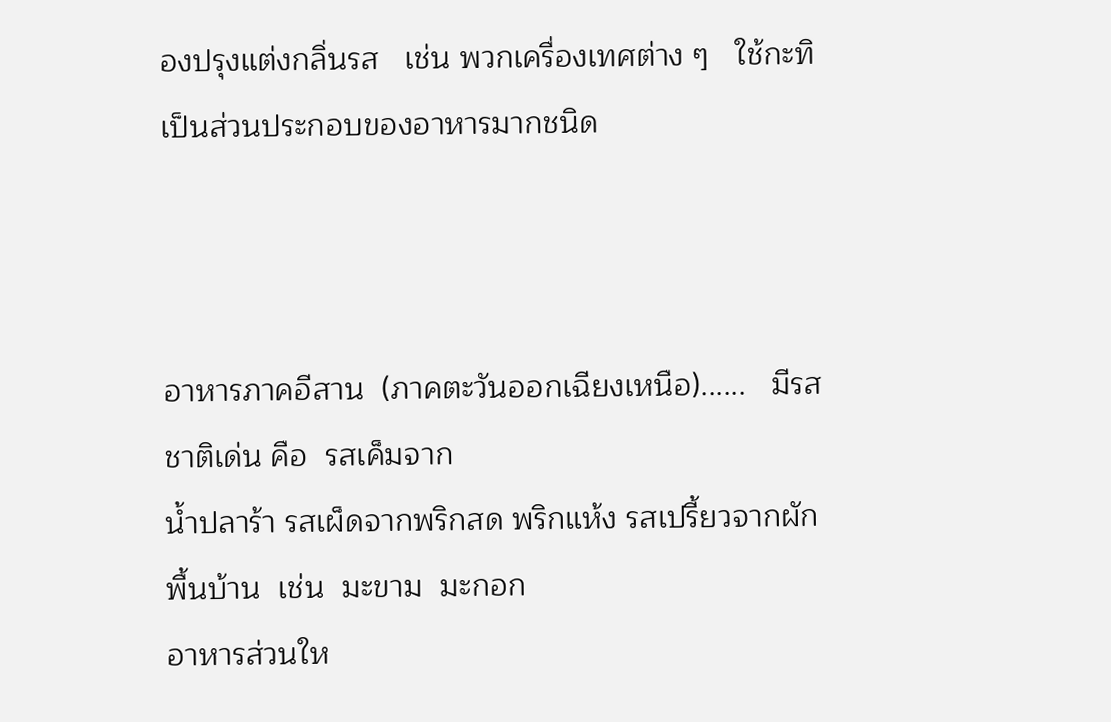องปรุงแต่งกลิ่นรส   เช่น พวกเครื่องเทศต่าง ๆ   ใช้กะทิ
เป็นส่วนประกอบของอาหารมากชนิด



อาหารภาคอีสาน  (ภาคตะวันออกเฉียงเหนือ)......   มีรสชาติเด่น คือ  รสเค็มจาก
น้ำปลาร้า รสเผ็ดจากพริกสด พริกแห้ง รสเปรี้ยวจากผักพื้นบ้าน  เช่น  มะขาม  มะกอก
อาหารส่วนให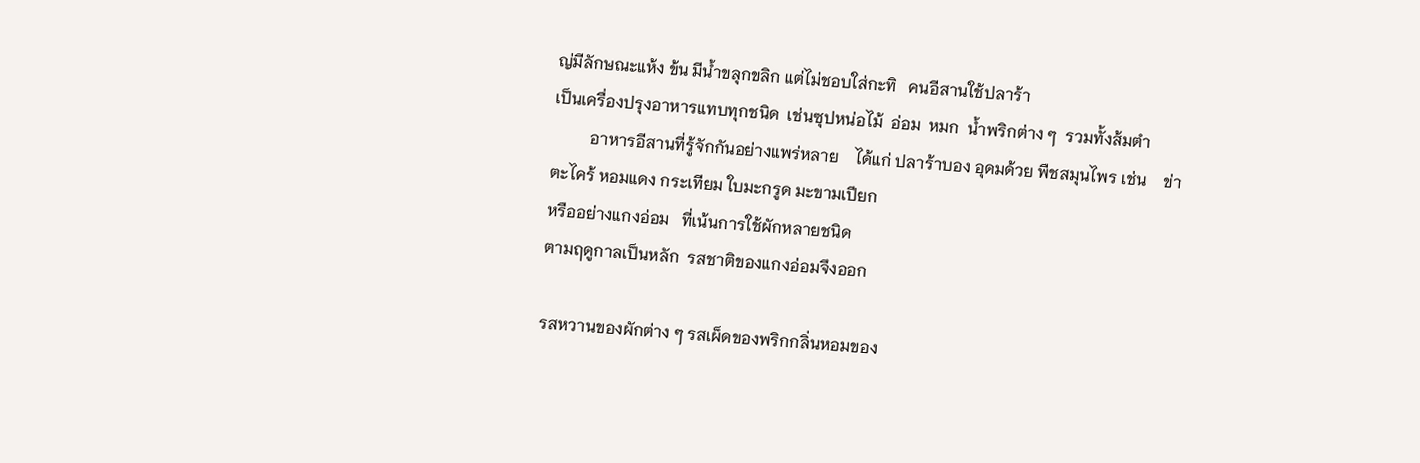ญ่มีลักษณะแห้ง ข้น มีน้ำขลุกขลิก แต่ไม่ชอบใส่กะทิ   คนอีสานใช้ปลาร้า
เป็นเครื่องปรุงอาหารแทบทุกชนิด  เช่นซุปหน่อไม้  อ่อม  หมก  น้ำพริกต่าง ๆ  รวมทั้งส้มตำ
         อาหารอีสานที่รู้จักกันอย่างแพร่หลาย    ได้แก่ ปลาร้าบอง อุดมด้วย พืชสมุนไพร เช่น    ข่า
ตะไคร้ หอมแดง กระเทียม ใบมะกรูด มะขามเปียก
หรืออย่างแกงอ่อม   ที่เน้นการใช้ผักหลายชนิด
ตามฤดูกาลเป็นหลัก  รสชาติของแกงอ่อมจึงออก

รสหวานของผักต่าง ๆ รสเผ็ดของพริกกลิ่นหอมของ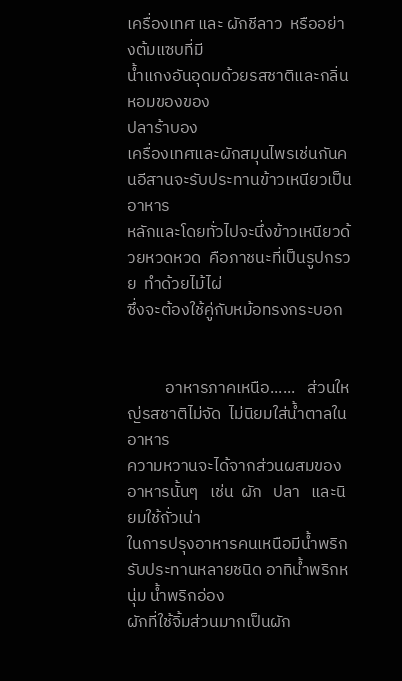เครื่องเทศ และ ผักชีลาว  หรืออย่างต้มแซบที่มี
น้ำแกงอันอุดมด้วยรสชาติและกลิ่นหอมของของ
ปลาร้าบอง
เครื่องเทศและผักสมุนไพรเช่นกันคนอีสานจะรับประทานข้าวเหนียวเป็นอาหาร
หลักและโดยทั่วไปจะนึ่งข้าวเหนียวด้วยหวดหวด  คือภาชนะที่เป็นรูปกรวย  ทำด้วยไม้ไผ่
ซึ่งจะต้องใช้คู่กับหม้อทรงกระบอก


          อาหารภาคเหนือ......   ส่วนใหญ่รสชาติไม่จัด  ไม่นิยมใส่น้ำตาลในอาหาร
ความหวานจะได้จากส่วนผสมของอาหารนั้นๆ   เช่น  ผัก   ปลา   และนิยมใช้ถั่วเน่า
ในการปรุงอาหารคนเหนือมีน้ำพริกรับประทานหลายชนิด อาทิน้ำพริกหนุ่ม น้ำพริกอ่อง
ผักที่ใช้จิ้มส่วนมากเป็นผัก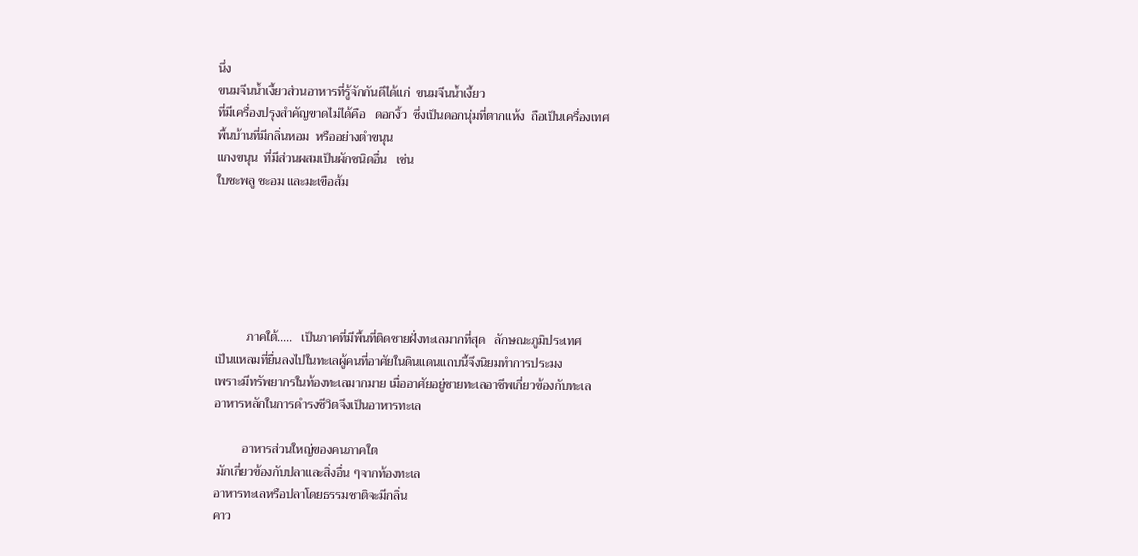นึ่ง
ขนมจีนน้ำเงี้ยวส่วนอาหารที่รู้จักกันดีได้แก่  ขนมจีนน้ำเงี้ยว
ที่มีเครื่องปรุงสำคัญขาดไม่ได้คือ   ดอกงิ้ว  ซึ่งเป็นดอกนุ่มที่ตากแห้ง  ถือเป็นเครื่องเทศ
พื้นบ้านที่มีกลิ่นหอม  หรืออย่างตำขนุน
แกงขนุน  ที่มีส่วนผสมเป็นผักชนิดอื่น   เช่น
ใบชะพลู ชะอม และมะเขือส้ม






          ภาคใต้.....   เป็นภาคที่มีพื้นที่ติดชายฝั่งทะเลมากที่สุด   ลักษณะภูมิประเทศ
เป็นแหลมที่ยื่นลงไปในทะเลผู้คนที่อาศัยในดินแดนแถบนี้จึงนิยมทำการประมง
เพราะมีทรัพยากรในท้องทะเลมากมาย เมื่ออาศัยอยู่ชายทะเลอาชีพเกี่ยวข้องกับทะเล
อาหารหลักในการดำรงชีวิตจึงเป็นอาหารทะเล

         อาหารส่วนใหญ่ของคนภาคใต
 มักเกี่ยวข้องกับปลาและสิ่งอื่น ๆจากท้องทะเล
อาหารทะเลหรือปลาโดยธรรมชาติจะมีกลิ่น
คาว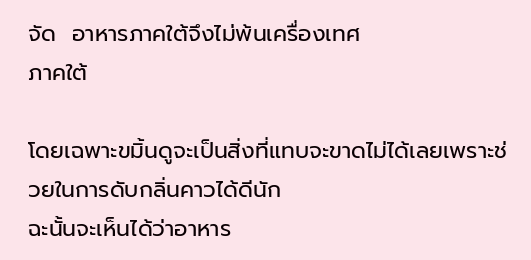จัด  อาหารภาคใต้จึงไม่พ้นเครื่องเทศ
ภาคใต้

โดยเฉพาะขมิ้นดูจะเป็นสิ่งที่แทบจะขาดไม่ได้เลยเพราะช่วยในการดับกลิ่นคาวได้ดีนัก
ฉะนั้นจะเห็นได้ว่าอาหาร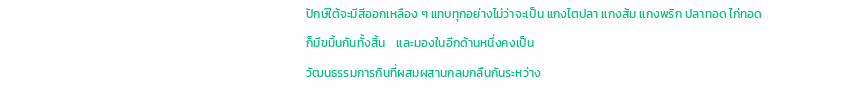ปักษ์ใต้จะมีสีออกเหลือง ๆ แทบทุกอย่างไม่ว่าจะเป็น แกงไตปลา แกงส้ม แกงพริก ปลาทอด ไก่ทอด
ก็มีขมิ้นกันทั้งสิ้น    และมองในอีกด้านหนึ่งคงเป็น
วัฒนธรรมการกินที่ผสมผสานกลมกลืนกันระหว่าง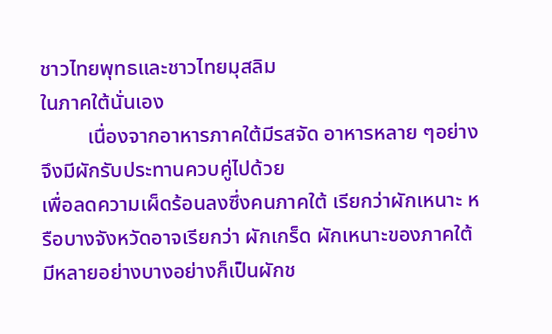ชาวไทยพุทธและชาวไทยมุสลิม
ในภาคใต้นั่นเอง
         เนื่องจากอาหารภาคใต้มีรสจัด อาหารหลาย ๆอย่างจึงมีผักรับประทานควบคู่ไปด้วย
เพื่อลดความเผ็ดร้อนลงซึ่งคนภาคใต้ เรียกว่าผักเหนาะ หรือบางจังหวัดอาจเรียกว่า ผักเกร็ด ผักเหนาะของภาคใต้มีหลายอย่างบางอย่างก็เป็นผักช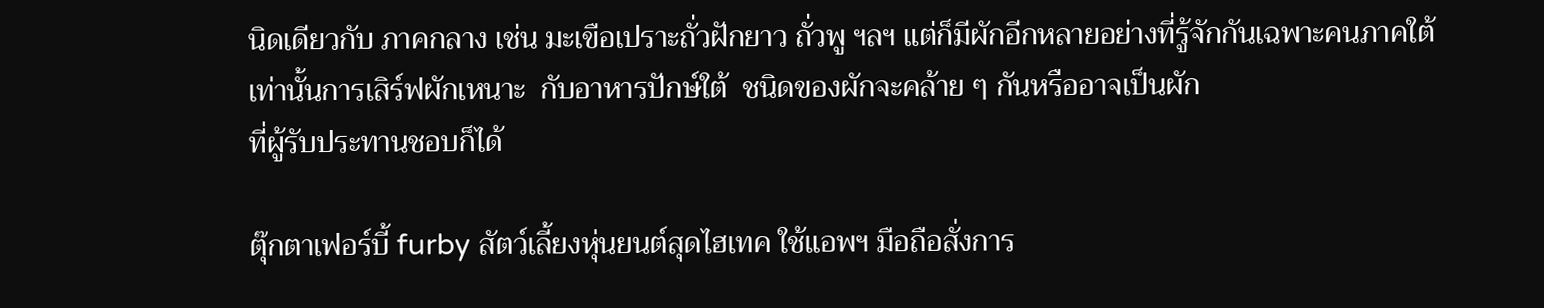นิดเดียวกับ ภาคกลาง เช่น มะเขือเปราะถั่วฝักยาว ถั่วพู ฯลฯ แต่ก็มีผักอีกหลายอย่างที่รู้จักกันเฉพาะคนภาคใต้
เท่านั้นการเสิร์ฟผักเหนาะ  กับอาหารปักษ์ใต้  ชนิดของผักจะคล้าย ๆ กันหรืออาจเป็นผัก
ที่ผู้รับประทานชอบก็ได้

ตุ๊กตาเฟอร์บี้ furby สัตว์เลี้ยงหุ่นยนต์สุดไฮเทค ใช้แอพฯ มือถือสั่งการ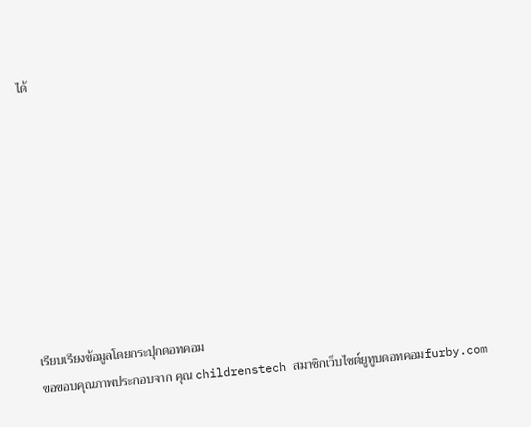ได้









เรียบเรียงข้อมูลโดยกระปุกดอทคอม
ขอขอบคุณภาพประกอบจาก คุณ childrenstech สมาชิกเว็บไซต์ยูทูบดอทคอมfurby.com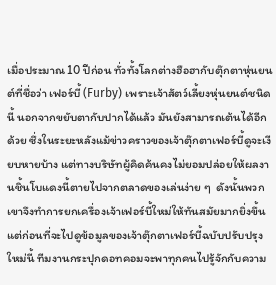เมื่อประมาณ 10 ปีก่อน ทั่วทั้งโลกต่างฮือฮากับตุ๊กตาหุ่นยนต์ที่ชื่อว่า เฟอร์บี้ (Furby) เพราะเจ้าสัตว์เลี้ยงหุ่นยนต์ชนิดนี้ นอกจากขยับตากับปากได้แล้ว มันยังสามารถเต้นได้อีกด้วย ซึ่งในระยะหลังแม้ข่าวคราวของเจ้าตุ๊กตาเฟอร์บี้ดูจะเงียบหายบ้าง แต่ทางบริษัทผู้คิดค้นคงไม่ยอมปล่อยให้ผลงานชิ้นโบแดงนี้ตายไปจากตลาดของเล่นง่าย ๆ  ดังนั้นพวกเขาจึงทำการยกเครื่องเจ้าเฟอร์บี้ใหม่ให้ทันสมัยมากยิ่งขึ้น แต่ก่อนที่จะไปดูข้อมูลของเจ้าตุ๊กตาเฟอร์บี้ฉบับปรับปรุงใหม่นี้ ทีมงานกระปุกดอทคอมจะพาทุกคนไปรู้จักกับความ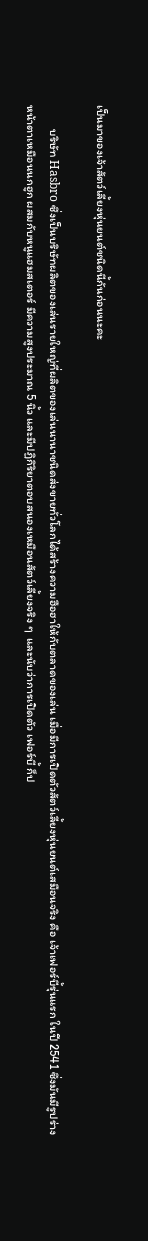เป็นมาของเจ้าสัตว์เลี้ยงหุ่นยนต์ชนิดนี้กันก่อนนะคะ

         บริษัท Hasbro ซึ่งเป็นบริษัทผลิตของเล่นรายใหญ่ที่ผลิตของเล่นนานาชนิดส่งขายทั่วโลกได้สร้างความฮือฮาให้กับตลาดของเล่น เมื่อมีการเปิดตัวสัตว์เลี้ยงหุ่นยนต์เสมือนจริง คือ เจ้าเฟอร์บี้รุ่นแรก ในปี 2541 ซึ่งมันมีรูปร่างหน้าตาเหมือนนกฮูก ผสมกับหนูแฮมสเตอร์ มีความสูงประมาณ 5 นิ้ว และมีปฏิกิริยาตอบสนองเหมือนสัตว์เลี้ยงจริง ๆ  และนับว่าการเปิดตัว เฟอร์บี้ ก็ป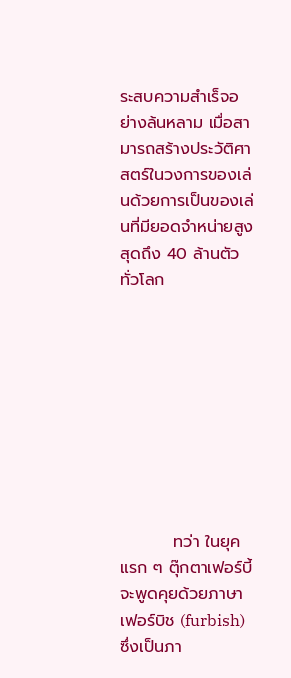ระสบความสำเร็จอย่างล้นหลาม เมื่อสามารถสร้างประวัติศาสตร์ในวงการของเล่นด้วยการเป็นของเล่นที่มียอดจำหน่ายสูงสุดถึง 40 ล้านตัวทั่วโลก









         ทว่า ในยุคแรก ๆ ตุ๊กตาเฟอร์บี้จะพูดคุยด้วยภาษาเฟอร์บิช (furbish) ซึ่งเป็นภา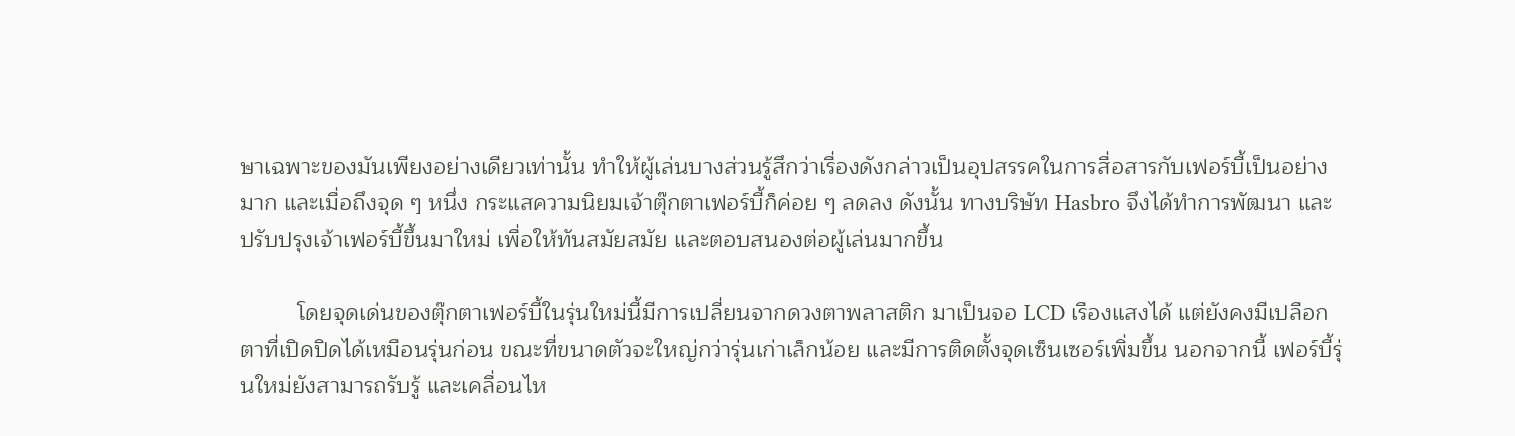ษาเฉพาะของมันเพียงอย่างเดียวเท่านั้น ทำให้ผู้เล่นบางส่วนรู้สึกว่าเรื่องดังกล่าวเป็นอุปสรรคในการสื่อสารกับเฟอร์บี้เป็นอย่างมาก และเมื่อถึงจุด ๆ หนึ่ง กระแสความนิยมเจ้าตุ๊กตาเฟอร์บี้ก็ค่อย ๆ ลดลง ดังนั้น ทางบริษัท Hasbro จึงได้ทำการพัฒนา และปรับปรุงเจ้าเฟอร์บี้ขึ้นมาใหม่ เพื่อให้ทันสมัยสมัย และตอบสนองต่อผู้เล่นมากขึ้น

         โดยจุดเด่นของตุ๊กตาเฟอร์บี้ในรุ่นใหม่นี้มีการเปลี่ยนจากดวงตาพลาสติก มาเป็นจอ LCD เรืองแสงได้ แต่ยังคงมีเปลือกตาที่เปิดปิดได้เหมือนรุ่นก่อน ขณะที่ขนาดตัวจะใหญ่กว่ารุ่นเก่าเล็กน้อย และมีการติดตั้งจุดเซ็นเซอร์เพิ่มขึ้น นอกจากนี้ เฟอร์บี้รุ่นใหม่ยังสามารถรับรู้ และเคลื่อนไห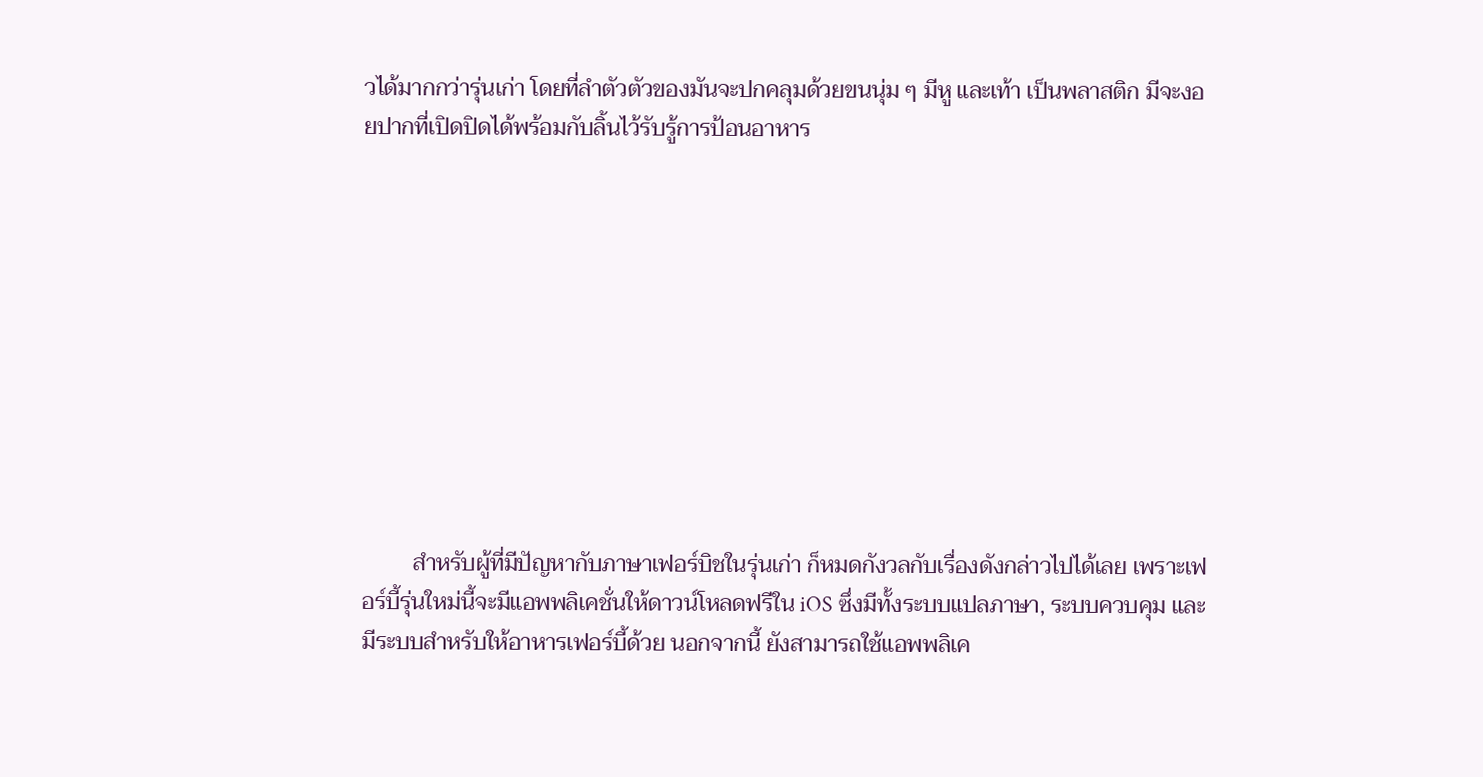วได้มากกว่ารุ่นเก่า โดยที่ลำตัวตัวของมันจะปกคลุมด้วยขนนุ่ม ๆ มีหู และเท้า เป็นพลาสติก มีจะงอยปากที่เปิดปิดได้พร้อมกับลิ้นไว้รับรู้การป้อนอาหาร










         สำหรับผู้ที่มีปัญหากับภาษาเฟอร์บิชในรุ่นเก่า ก็หมดกังวลกับเรื่องดังกล่าวไปได้เลย เพราะเฟอร์บี้รุ่นใหม่นี้จะมีแอพพลิเคชั่นให้ดาวน์โหลดฟรีใน iOS ซึ่งมีทั้งระบบแปลภาษา, ระบบควบคุม และมีระบบสำหรับให้อาหารเฟอร์บี้ด้วย นอกจากนี้ ยังสามารถใช้แอพพลิเค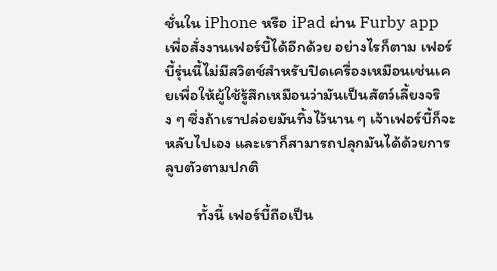ชั่นใน iPhone หรือ iPad ผ่าน Furby app เพื่อสั่งงานเฟอร์บี้ได้อีกด้วย อย่างไรก็ตาม เฟอร์บี้รุ่นนี้ไม่มีสวิตช์สำหรับปิดเครื่องเหมือนเช่นเคยเพื่อให้ผู้ใช้รู้สึกเหมือนว่ามันเป็นสัตว์เลี้ยงจริง ๆ ซึ่งถ้าเราปล่อยมันทิ้งไว้นาน ๆ เจ้าเฟอร์บี้ก็จะหลับไปเอง และเราก็สามารถปลุกมันได้ด้วยการลูบตัวตามปกติ

         ทั้งนี้ เฟอร์บี้ถือเป็น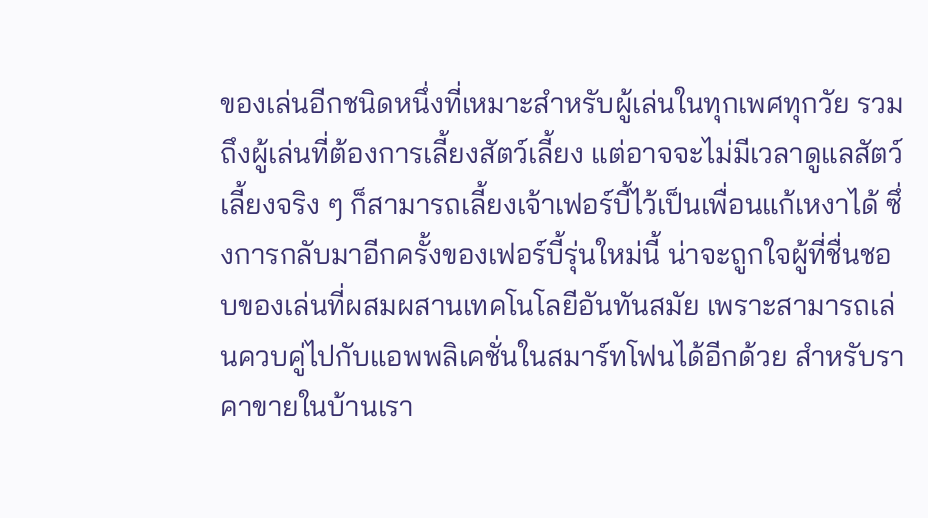ของเล่นอีกชนิดหนึ่งที่เหมาะสำหรับผู้เล่นในทุกเพศทุกวัย รวมถึงผู้เล่นที่ต้องการเลี้ยงสัตว์เลี้ยง แต่อาจจะไม่มีเวลาดูแลสัตว์เลี้ยงจริง ๆ ก็สามารถเลี้ยงเจ้าเฟอร์บี้ไว้เป็นเพื่อนแก้เหงาได้ ซึ่งการกลับมาอีกครั้งของเฟอร์บี้รุ่นใหม่นี้ น่าจะถูกใจผู้ที่ชื่นชอบของเล่นที่ผสมผสานเทคโนโลยีอันทันสมัย เพราะสามารถเล่นควบคู่ไปกับแอพพลิเคชั่นในสมาร์ทโฟนได้อีกด้วย สำหรับราคาขายในบ้านเรา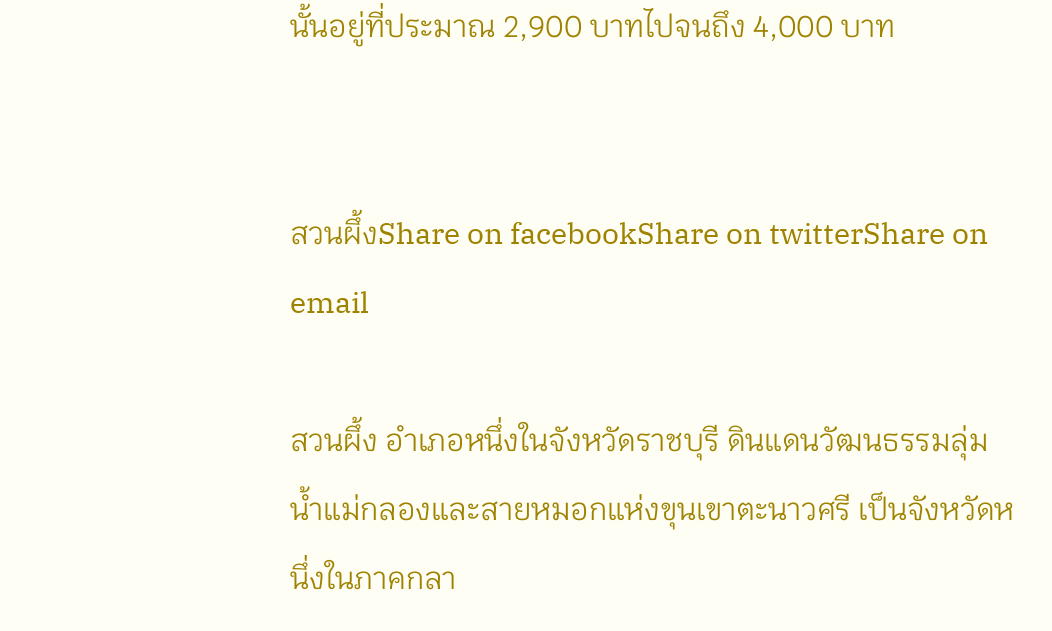นั้นอยู่ที่ประมาณ 2,900 บาทไปจนถึง 4,000 บาท


สวนผึ้งShare on facebookShare on twitterShare on email

สวนผึ้ง อำเภอหนึ่งในจังหวัดราชบุรี ดินแดนวัฒนธรรมลุ่มน้ำแม่กลองและสายหมอกแห่งขุนเขาตะนาวศรี เป็นจังหวัดหนึ่งในภาคกลา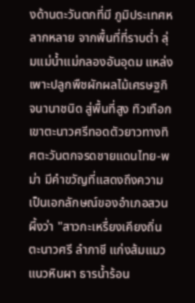งด้านตะวันตกที่มี ภูมิประเทศหลากหลาย จากพื้นที่ที่ราบต่ำ ลุ่มแม่น้ำแม่กลองอันอุดม แหล่งเพาะปลูกพืชผักผลไม้เศรษฐกิจนานาชนิด สู่พื้นที่สูง ทิวเทือกเขาตะนาวศรีทอดตัวยาวทางทิศตะวันตกจรดชายแดนไทย-พม่า มีคำขวัญที่แสดงถึงความเป็นเอกลักษณ์ของอำเภอสวนผึ้งว่า "สาวกะเหรื่ยงเคียงถิ่นตะนาวศรี ลำภาชี แก่งส้มแมวแนวหินผา ธารน้ำร้อน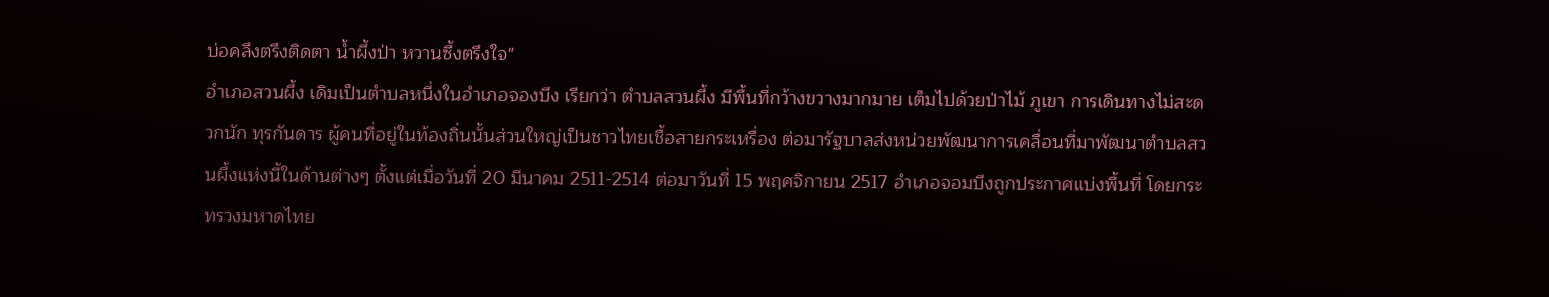บ่อคลึงตรึงติดตา น้ำผึ้งป่า หวานซึ้งตรึงใจ"
อำเภอสวนผึ้ง เดิมเป็นตำบลหนึ่งในอำเภอจองบึง เรียกว่า ตำบลสวนผึ้ง มีพื้นที่กว้างขวางมากมาย เต็มไปด้วยป่าไม้ ภูเขา การเดินทางไม่สะดวกนัก ทุรกันดาร ผู้คนที่อยู่ในท้องถิ่นนั้นส่วนใหญ่เป็นชาวไทยเชื้อสายกระเหรื่อง ต่อมารัฐบาลส่งหน่วยพัฒนาการเคลื่อนที่มาพัฒนาตำบลสวนผึ้งแห่งนี้ในด้านต่างๆ ตั้งแต่เมื่อวันที่ 20 มีนาคม 2511-2514 ต่อมาวันที่ 15 พฤศจิกายน 2517 อำเภอจอมบึงถูกประกาศแบ่งพื้นที่ โดยกระทรวงมหาดไทย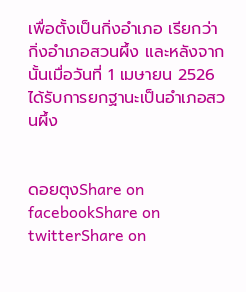เพื่อตั้งเป็นกิ่งอำเภอ เรียกว่า กิ่งอำเภอสวนผึ้ง และหลังจากนั้นเมื่อวันที่ 1 เมษายน 2526 ได้รับการยกฐานะเป็นอำเภอสวนผึ้ง


ดอยตุงShare on facebookShare on twitterShare on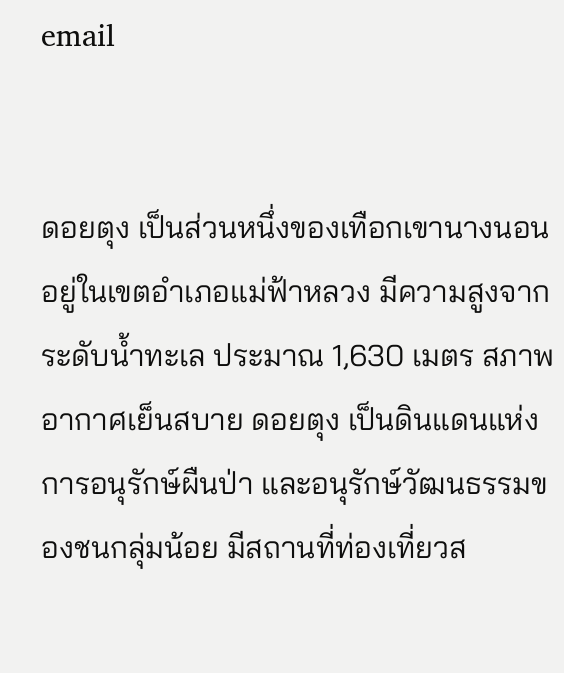email


ดอยตุง เป็นส่วนหนึ่งของเทือกเขานางนอน อยู่ในเขตอำเภอแม่ฟ้าหลวง มีความสูงจากระดับน้ำทะเล ประมาณ 1,630 เมตร สภาพอากาศเย็นสบาย ดอยตุง เป็นดินแดนแห่งการอนุรักษ์ผืนป่า และอนุรักษ์วัฒนธรรมของชนกลุ่มน้อย มีสถานที่ท่องเที่ยวส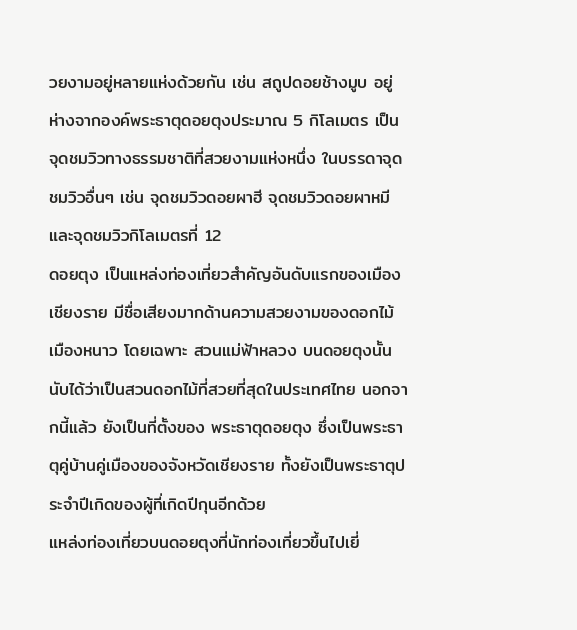วยงามอยู่หลายแห่งด้วยกัน เช่น สถูปดอยช้างมูบ อยู่ห่างจากองค์พระธาตุดอยตุงประมาณ 5 กิโลเมตร เป็นจุดชมวิวทางธรรมชาติที่สวยงามแห่งหนึ่ง ในบรรดาจุดชมวิวอื่นๆ เช่น จุดชมวิวดอยผาฮี จุดชมวิวดอยผาหมี และจุดชมวิวกิโลเมตรที่ 12
ดอยตุง เป็นแหล่งท่องเที่ยวสำคัญอันดับแรกของเมืองเชียงราย มีชื่อเสียงมากด้านความสวยงามของดอกไม้เมืองหนาว โดยเฉพาะ สวนแม่ฟ้าหลวง บนดอยตุงนั้น นับได้ว่าเป็นสวนดอกไม้ที่สวยที่สุดในประเทศไทย นอกจากนี้แล้ว ยังเป็นที่ตั้งของ พระธาตุดอยตุง ซึ่งเป็นพระธาตุคู่บ้านคู่เมืองของจังหวัดเชียงราย ทั้งยังเป็นพระธาตุประจำปีเกิดของผู้ที่เกิดปีกุนอีกด้วย
แหล่งท่องเที่ยวบนดอยตุงที่นักท่องเที่ยวขึ้นไปเยี่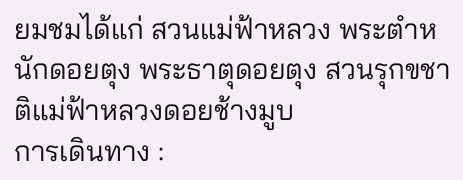ยมชมได้แก่ สวนแม่ฟ้าหลวง พระตำหนักดอยตุง พระธาตุดอยตุง สวนรุกขชาติแม่ฟ้าหลวงดอยช้างมูบ
การเดินทาง :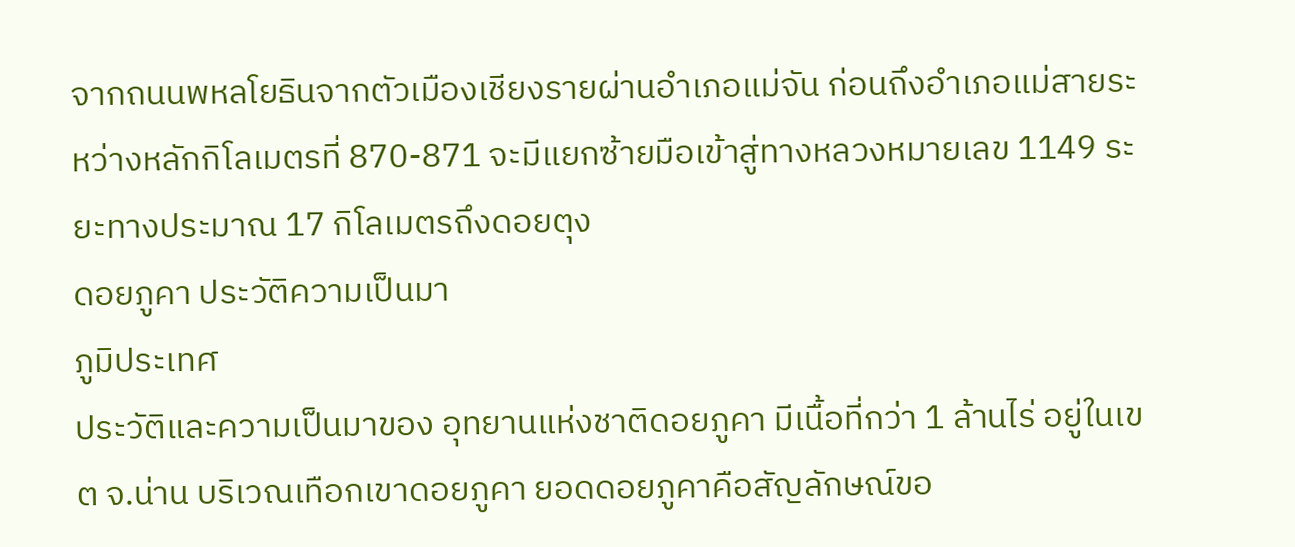จากถนนพหลโยธินจากตัวเมืองเชียงรายผ่านอำเภอแม่จัน ก่อนถึงอำเภอแม่สายระหว่างหลักกิโลเมตรที่ 870-871 จะมีแยกซ้ายมือเข้าสู่ทางหลวงหมายเลข 1149 ระยะทางประมาณ 17 กิโลเมตรถึงดอยตุง
ดอยภูคา ประวัติความเป็นมา
ภูมิประเทศ
ประวัติและความเป็นมาของ อุทยานแห่งชาติดอยภูคา มีเนื้อที่กว่า 1 ล้านไร่ อยู่ในเขต จ.น่าน บริเวณเทือกเขาดอยภูคา ยอดดอยภูคาคือสัญลักษณ์ขอ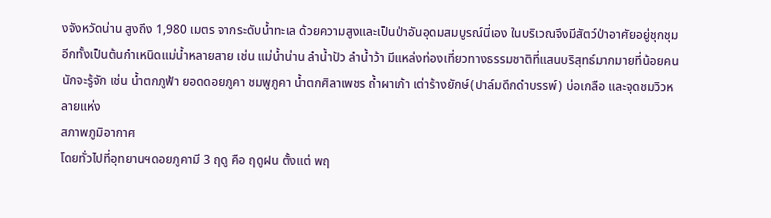งจังหวัดน่าน สูงถึง 1,980 เมตร จากระดับน้ำทะเล ด้วยความสูงและเป็นป่าอันอุดมสมบูรณ์นี่เอง ในบริเวณจึงมีสัตว์ป่าอาศัยอยู่ชุกชุม อีกทั้งเป็นต้นกำเหนิดแม่น้ำหลายสาย เช่น แม่น้ำน่าน ลำน้ำปัว ลำน้ำว้า มีแหล่งท่องเที่ยวทางธรรมชาติที่แสนบริสุทธ์มากมายที่น้อยคนนักจะรู้จัก เช่น น้ำตกภูฟ้า ยอดดอยภูคา ชมพูภูคา น้ำตกศิลาเพชร ถ้ำผาเก้า เต่าร้างยักษ์(ปาล์มดึกดำบรรพ์) บ่อเกลือ และจุดชมวิวหลายแห่ง
สภาพภูมิอากาศ
โดยทั่วไปที่อุทยานฯดอยภูคามี 3 ฤดู คือ ฤดูฝน ตั้งแต่ พฤ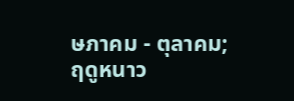ษภาคม - ตุลาคม; ฤดูหนาว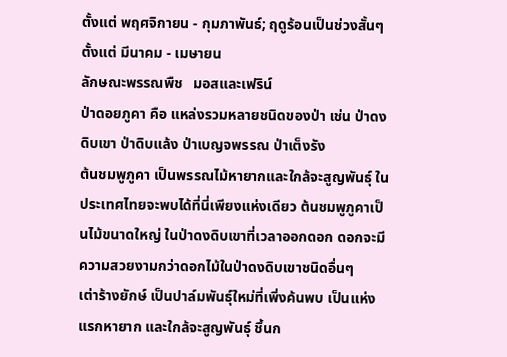ตั้งแต่ พฤศจิกายน - กุมภาพันธ์; ฤดูร้อนเป็นช่วงสั้นๆ ตั้งแต่ มีนาคม - เมษายน
ลักษณะพรรณพืช   มอสและเฟริน์
ป่าดอยภูคา คือ แหล่งรวมหลายชนิดของป่า เช่น ป่าดงดิบเขา ป่าดิบแล้ง ป่าเบญจพรรณ ป่าเต็งรัง
ต้นชมพูภูคา เป็นพรรณไม้หายากและใกล้จะสูญพันธุ์ ในประเทศไทยจะพบได้ที่นี่เพียงแห่งเดียว ต้นชมพูภูคาเป็นไม้ขนาดใหญ่ ในป่าดงดิบเขาที่เวลาออกดอก ดอกจะมีความสวยงามกว่าดอกไม้ในป่าดงดิบเขาชนิดอื่นๆ
เต่าร้างยักษ์ เป็นปาล์มพันธุ์ใหม่ที่เพิ่งค้นพบ เป็นแห่งแรกหายาก และใกล้จะสูญพันธุ์ ชึ้นก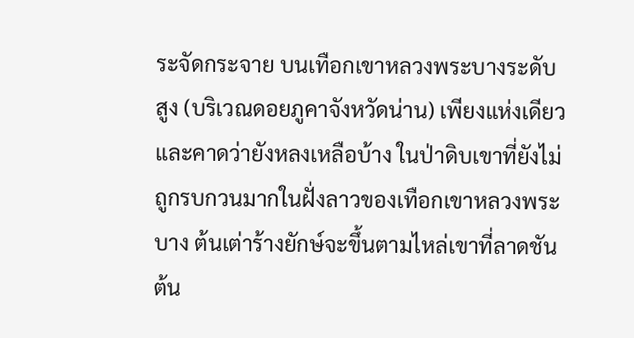ระจัดกระจาย บนเทือกเขาหลวงพระบางระดับสูง (บริเวณดอยภูคาจังหวัดน่าน) เพียงแห่งเดียวและคาดว่ายังหลงเหลือบ้าง ในป่าดิบเขาที่ยังไม่ถูกรบกวนมากในฝั่งลาวของเทือกเขาหลวงพระบาง ต้นเต่าร้างยักษ์จะขึ้นตามไหล่เขาที่ลาดชัน
ต้น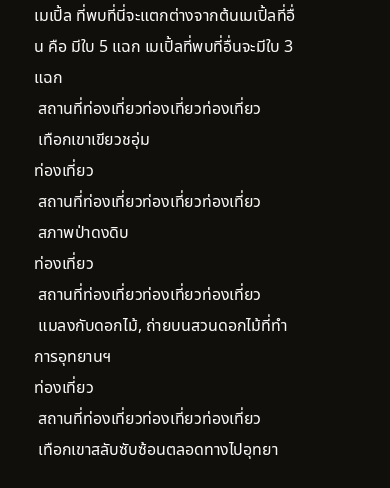เมเปิ้ล ที่พบที่นี่จะแตกต่างจากต้นเมเปิ้ลที่อื่น คือ มีใบ 5 แฉก เมเปิ้ลที่พบที่อื่นจะมีใบ 3 แฉก
 สถานที่ท่องเที่ยวท่องเที่ยวท่องเที่ยว
 เทือกเขาเขียวชอุ่ม
ท่องเที่ยว
 สถานที่ท่องเที่ยวท่องเที่ยวท่องเที่ยว
 สภาพป่าดงดิบ
ท่องเที่ยว
 สถานที่ท่องเที่ยวท่องเที่ยวท่องเที่ยว
 แมลงกับดอกไม้, ถ่ายบนสวนดอกไม้ที่ทำการอุทยานฯ
ท่องเที่ยว
 สถานที่ท่องเที่ยวท่องเที่ยวท่องเที่ยว
 เทือกเขาสลับซับซ้อนตลอดทางไปอุทยา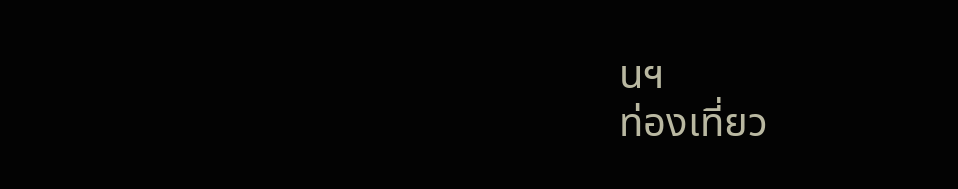นฯ
ท่องเที่ยว